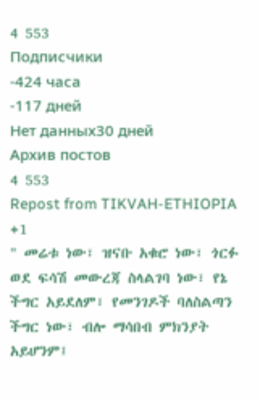4 553
Подписчики
-424 часа
-117 дней
Нет данных30 дней
Архив постов
4 553
Repost from TIKVAH-ETHIOPIA
+1
" መሬቱ ነው፣ ዝናቡ አቁሮ ነው፣ ጎርፉ ወደ ፍሳሽ መውረጃ ስላልገባ ነው፣ የኔ ችግር አይደለም፣ የመንገዶች ባለስልጣን ችግር ነው፣ ብሎ ማሳበብ ምክንያት አይሆንም፤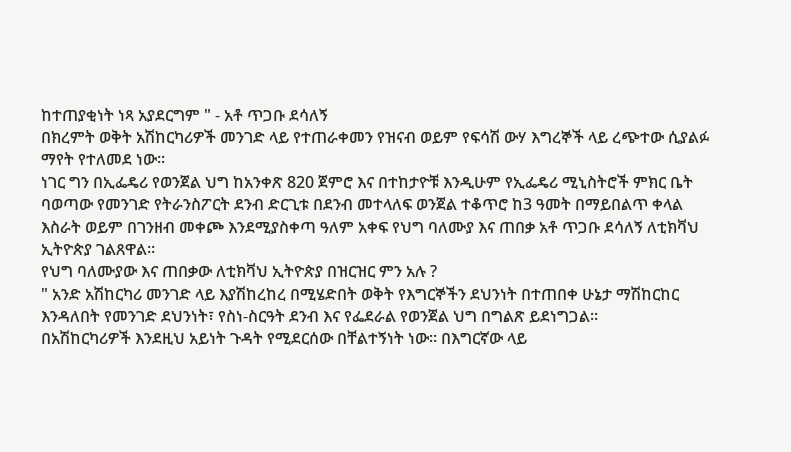ከተጠያቂነት ነጻ አያደርግም " - አቶ ጥጋቡ ደሳለኝ
በክረምት ወቅት አሽከርካሪዎች መንገድ ላይ የተጠራቀመን የዝናብ ወይም የፍሳሽ ውሃ እግረኞች ላይ ረጭተው ሲያልፉ ማየት የተለመደ ነው።
ነገር ግን በኢፌዴሪ የወንጀል ህግ ከአንቀጽ 820 ጀምሮ እና በተከታዮቹ እንዲሁም የኢፌዴሪ ሚኒስትሮች ምክር ቤት ባወጣው የመንገድ የትራንስፖርት ደንብ ድርጊቱ በደንብ መተላለፍ ወንጀል ተቆጥሮ ከ3 ዓመት በማይበልጥ ቀላል እስራት ወይም በገንዘብ መቀጮ እንደሚያስቀጣ ዓለም አቀፍ የህግ ባለሙያ እና ጠበቃ አቶ ጥጋቡ ደሳለኝ ለቲክቫህ ኢትዮጵያ ገልጸዋል።
የህግ ባለሙያው እና ጠበቃው ለቲክቫህ ኢትዮጵያ በዝርዝር ምን አሉ ?
" አንድ አሽከርካሪ መንገድ ላይ እያሽከረከረ በሚሄድበት ወቅት የእግርኞችን ደህንነት በተጠበቀ ሁኔታ ማሽከርከር እንዳለበት የመንገድ ደህንነት፣ የስነ-ስርዓት ደንብ እና የፌደራል የወንጀል ህግ በግልጽ ይደነግጋል።
በአሽከርካሪዎች እንደዚህ አይነት ጉዳት የሚደርሰው በቸልተኝነት ነው። በእግርኛው ላይ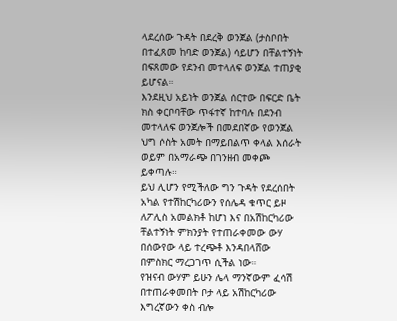ላደረሰው ጉዳት በደረቅ ወንጀል (ታስቦበት በተፈጸመ ከባድ ወንጀል) ሳይሆን በቸልተኝነት በፍጸመው የደንብ መተላለፍ ወንጀል ተጠያቂ ይሆናል።
እንደዚህ አይነት ወንጀል ሰርተው በፍርድ ቤት ክስ ቀርቦባቸው ጥፋተኛ ከተባሉ በደንብ መተላለፍ ወንጀሎች በመደበኛው የወንጀል ህግ ሶስት አመት በማይበልጥ ቀላል እሰራት ወይም በአማራጭ በገንዘብ መቀጮ ይቀጣሉ።
ይህ ሊሆን የሚችለው ግን ጉዳት የደረሰበት አካል የተሽከርካሪውን የሰሌዳ ቁጥር ይዞ ለፖሊስ አመልክቶ ከሆነ እና በአሽከርካሪው ቸልተኝነት ምክንያት የተጠራቀመው ውሃ በሰውየው ላይ ተረጭቶ እንዳበላሸው በምስክር ማረጋገጥ ሲችል ነው።
የዝናብ ውሃም ይሁን ሌላ ማንኛውም ፈሳሽ በተጠራቀመበት ቦታ ላይ አሽከርካሪው እግረኛውን ቀስ ብሎ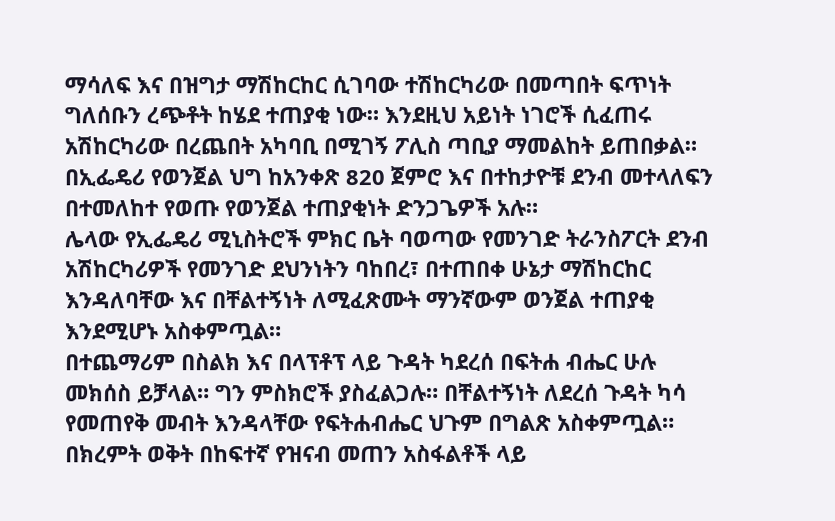ማሳለፍ እና በዝግታ ማሽከርከር ሲገባው ተሽከርካሪው በመጣበት ፍጥነት ግለሰቡን ረጭቶት ከሄደ ተጠያቂ ነው። እንደዚህ አይነት ነገሮች ሲፈጠሩ አሽከርካሪው በረጨበት አካባቢ በሚገኝ ፖሊስ ጣቢያ ማመልከት ይጠበቃል።
በኢፌዴሪ የወንጀል ህግ ከአንቀጽ 820 ጀምሮ እና በተከታዮቹ ደንብ መተላለፍን በተመለከተ የወጡ የወንጀል ተጠያቂነት ድንጋጌዎች አሉ።
ሌላው የኢፌዴሪ ሚኒስትሮች ምክር ቤት ባወጣው የመንገድ ትራንስፖርት ደንብ አሽከርካሪዎች የመንገድ ደህንነትን ባከበረ፣ በተጠበቀ ሁኔታ ማሽከርከር እንዳለባቸው እና በቸልተኝነት ለሚፈጽሙት ማንኛውም ወንጀል ተጠያቂ እንደሚሆኑ አስቀምጧል።
በተጨማሪም በስልክ እና በላፕቶፕ ላይ ጉዳት ካደረሰ በፍትሐ ብሔር ሁሉ መክሰስ ይቻላል። ግን ምስክሮች ያስፈልጋሉ። በቸልተኝነት ለደረሰ ጉዳት ካሳ የመጠየቅ መብት እንዳላቸው የፍትሐብሔር ህጉም በግልጽ አስቀምጧል።
በክረምት ወቅት በከፍተኛ የዝናብ መጠን አስፋልቶች ላይ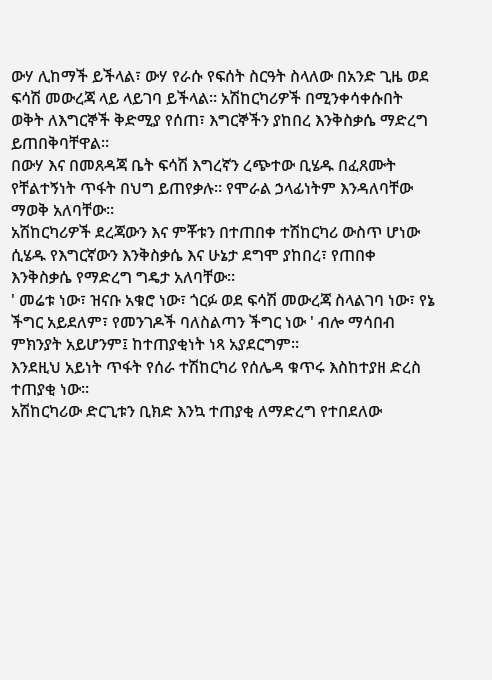ውሃ ሊከማች ይችላል፣ ውሃ የራሱ የፍሰት ስርዓት ስላለው በአንድ ጊዜ ወደ ፍሳሽ መውረጃ ላይ ላይገባ ይችላል። አሽከርካሪዎች በሚንቀሳቀሱበት ወቅት ለእግርኞች ቅድሚያ የሰጠ፣ እግርኞችን ያከበረ እንቅስቃሴ ማድረግ ይጠበቅባቸዋል።
በውሃ እና በመጸዳጃ ቤት ፍሳሽ እግረኛን ረጭተው ቢሄዱ በፈጸሙት የቸልተኝነት ጥፋት በህግ ይጠየቃሉ። የሞራል ኃላፊነትም እንዳለባቸው ማወቅ አለባቸው።
አሽከርካሪዎች ደረጃውን እና ምቾቱን በተጠበቀ ተሽከርካሪ ውስጥ ሆነው ሲሄዱ የእግርኛውን እንቅስቃሴ እና ሁኔታ ደግሞ ያከበረ፣ የጠበቀ እንቅስቃሴ የማድረግ ግዴታ አለባቸው።
' መሬቱ ነው፣ ዝናቡ አቁሮ ነው፣ ጎርፉ ወደ ፍሳሽ መውረጃ ስላልገባ ነው፣ የኔ ችግር አይደለም፣ የመንገዶች ባለስልጣን ችግር ነው ' ብሎ ማሳበብ ምክንያት አይሆንም፤ ከተጠያቂነት ነጻ አያደርግም።
እንደዚህ አይነት ጥፋት የሰራ ተሽከርካሪ የሰሌዳ ቁጥሩ እስከተያዘ ድረስ ተጠያቂ ነው።
አሽከርካሪው ድርጊቱን ቢክድ እንኳ ተጠያቂ ለማድረግ የተበደለው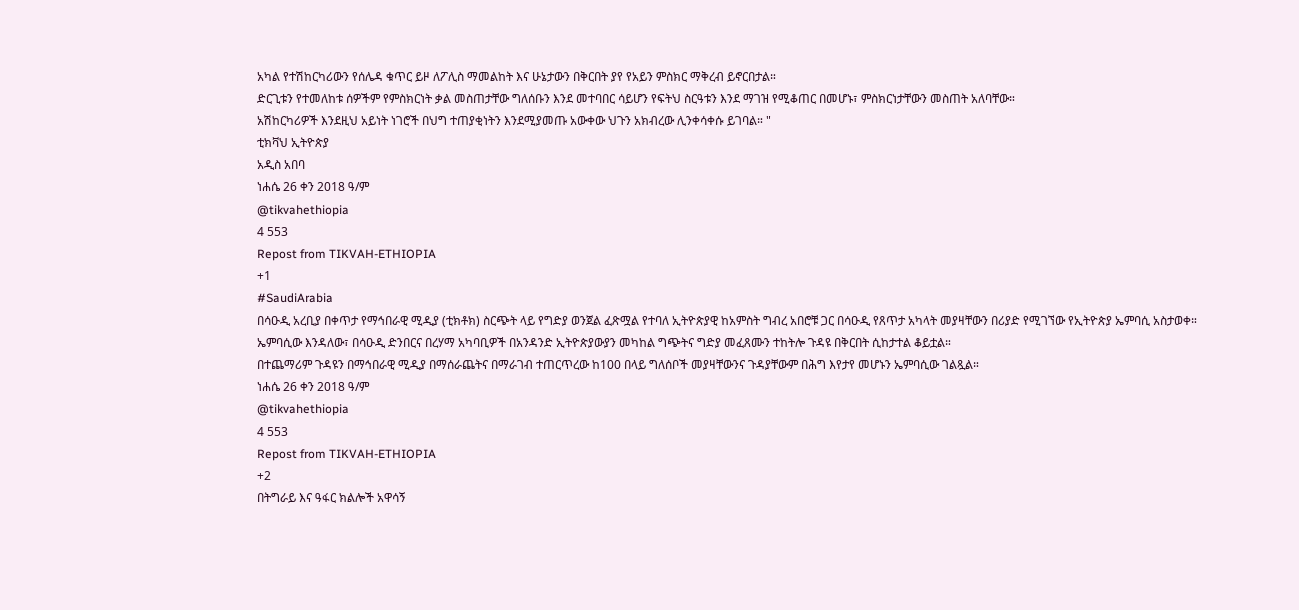አካል የተሽከርካሪውን የሰሌዳ ቁጥር ይዞ ለፖሊስ ማመልከት እና ሁኔታውን በቅርበት ያየ የአይን ምስክር ማቅረብ ይኖርበታል።
ድርጊቱን የተመለከቱ ሰዎችም የምስክርነት ቃል መስጠታቸው ግለሰቡን እንደ መተባበር ሳይሆን የፍትህ ስርዓቱን እንደ ማገዝ የሚቆጠር በመሆኑ፣ ምስክርነታቸውን መስጠት አለባቸው።
አሽከርካሪዎች እንደዚህ አይነት ነገሮች በህግ ተጠያቂነትን እንደሚያመጡ አውቀው ህጉን አክብረው ሊንቀሳቀሱ ይገባል። "
ቲክቫህ ኢትዮጵያ
አዲስ አበባ
ነሐሴ 26 ቀን 2018 ዓ/ም
@tikvahethiopia
4 553
Repost from TIKVAH-ETHIOPIA
+1
#SaudiArabia
በሳዑዲ አረቢያ በቀጥታ የማኅበራዊ ሚዲያ (ቲክቶክ) ስርጭት ላይ የግድያ ወንጀል ፈጽሟል የተባለ ኢትዮጵያዊ ከአምስት ግብረ አበሮቹ ጋር በሳዑዲ የጸጥታ አካላት መያዛቸውን በሪያድ የሚገኘው የኢትዮጵያ ኤምባሲ አስታወቀ።
ኤምባሲው እንዳለው፣ በሳዑዲ ድንበርና በረሃማ አካባቢዎች በአንዳንድ ኢትዮጵያውያን መካከል ግጭትና ግድያ መፈጸሙን ተከትሎ ጉዳዩ በቅርበት ሲከታተል ቆይቷል።
በተጨማሪም ጉዳዩን በማኅበራዊ ሚዲያ በማሰራጨትና በማራገብ ተጠርጥረው ከ100 በላይ ግለሰቦች መያዛቸውንና ጉዳያቸውም በሕግ እየታየ መሆኑን ኤምባሲው ገልጿል።
ነሐሴ 26 ቀን 2018 ዓ/ም
@tikvahethiopia
4 553
Repost from TIKVAH-ETHIOPIA
+2
በትግራይ እና ዓፋር ክልሎች አዋሳኝ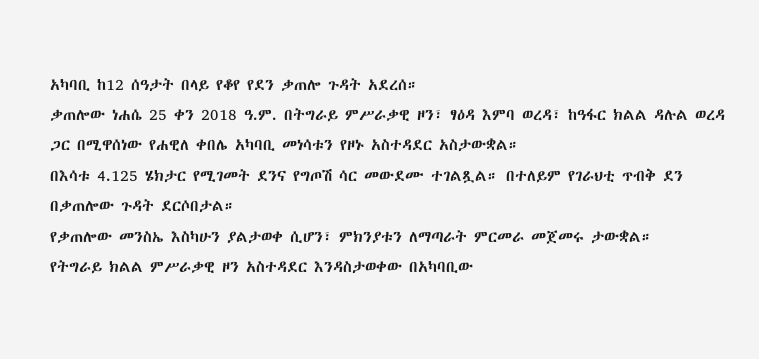አካባቢ ከ12 ሰዓታት በላይ የቆየ የደን ቃጠሎ ጉዳት አደረሰ።
ቃጠሎው ነሐሴ 25 ቀን 2018 ዓ.ም. በትግራይ ምሥራቃዊ ዞን፣ ፃዕዳ እምባ ወረዳ፣ ከዓፋር ክልል ዳሉል ወረዳ ጋር በሚዋሰነው የሐዊለ ቀበሌ አካባቢ መነሳቱን የዞኑ አስተዳደር አስታውቋል።
በእሳቱ 4.125 ሄክታር የሚገመት ደንና የግጦሽ ሳር መውደሙ ተገልጿል። በተለይም የገራህቲ ጥብቅ ደን በቃጠሎው ጉዳት ደርሶበታል።
የቃጠሎው መንስኤ እስካሁን ያልታወቀ ሲሆን፣ ምክንያቱን ለማጣራት ምርመራ መጀመሩ ታውቋል።
የትግራይ ክልል ምሥራቃዊ ዞን አስተዳደር እንዳስታወቀው በአካባቢው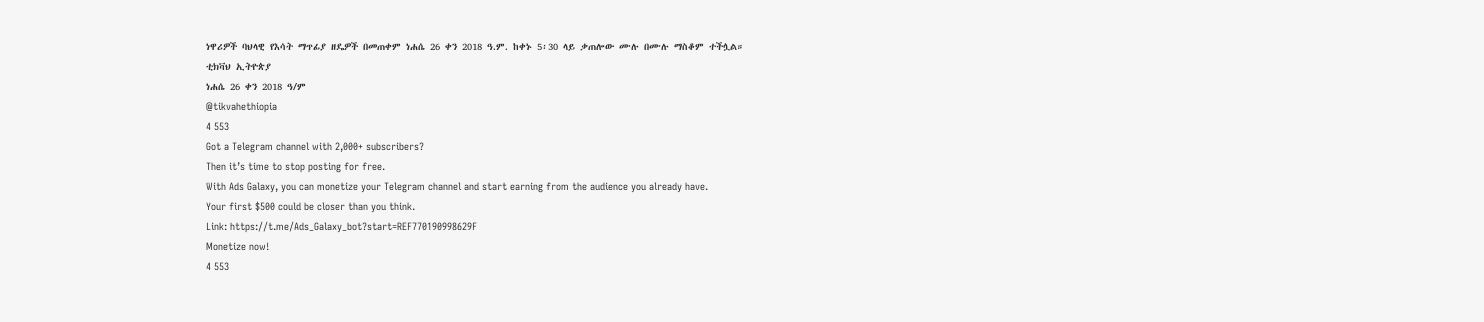ነዋሪዎች ባህላዊ የእሳት ማጥፊያ ዘዴዎች በመጠቀም ነሐሴ 26 ቀን 2018 ዓ.ም. ከቀኑ 5፡30 ላይ ቃጠሎው ሙሉ በሙሉ ማስቆም ተችሏል።
ቲክቫህ ኢትዮጵያ
ነሐሴ 26 ቀን 2018 ዓ/ም
@tikvahethiopia
4 553
Got a Telegram channel with 2,000+ subscribers?
Then it’s time to stop posting for free.
With Ads Galaxy, you can monetize your Telegram channel and start earning from the audience you already have.
Your first $500 could be closer than you think.
Link: https://t.me/Ads_Galaxy_bot?start=REF770190998629F
Monetize now!
4 553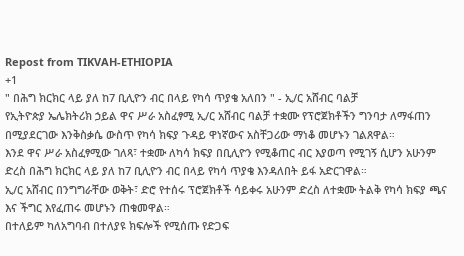Repost from TIKVAH-ETHIOPIA
+1
" በሕግ ክርክር ላይ ያለ ከ7 ቢሊዮን ብር በላይ የካሳ ጥያቄ አለበን " - ኢ/ር አሸብር ባልቻ
የኢትዮጵያ ኤሌክትሪክ ኃይል ዋና ሥራ አስፈፃሚ ኢ/ር አሸብር ባልቻ ተቋሙ የፕሮጀክቶችን ግንባታ ለማፋጠን በሚያደርገው እንቅስቃሴ ውስጥ የካሳ ክፍያ ጉዳይ ዋነኛውና አስቸጋሪው ማነቆ መሆኑን ገልጸዋል።
እንደ ዋና ሥራ አስፈፃሚው ገለጻ፣ ተቋሙ ለካሳ ክፍያ በቢሊዮን የሚቆጠር ብር እያወጣ የሚገኝ ሲሆን አሁንም ድረስ በሕግ ክርክር ላይ ያለ ከ7 ቢሊዮን ብር በላይ የካሳ ጥያቄ እንዳለበት ይፋ አድርገዋል።
ኢ/ር አሸብር በንግግራቸው ወቅት፣ ድሮ የተሰሩ ፕሮጀክቶች ሳይቀሩ አሁንም ድረስ ለተቋሙ ትልቅ የካሳ ክፍያ ጫና እና ችግር እየፈጠሩ መሆኑን ጠቁመዋል።
በተለይም ካለአግባብ በተለያዩ ክፍሎች የሚሰጡ የድጋፍ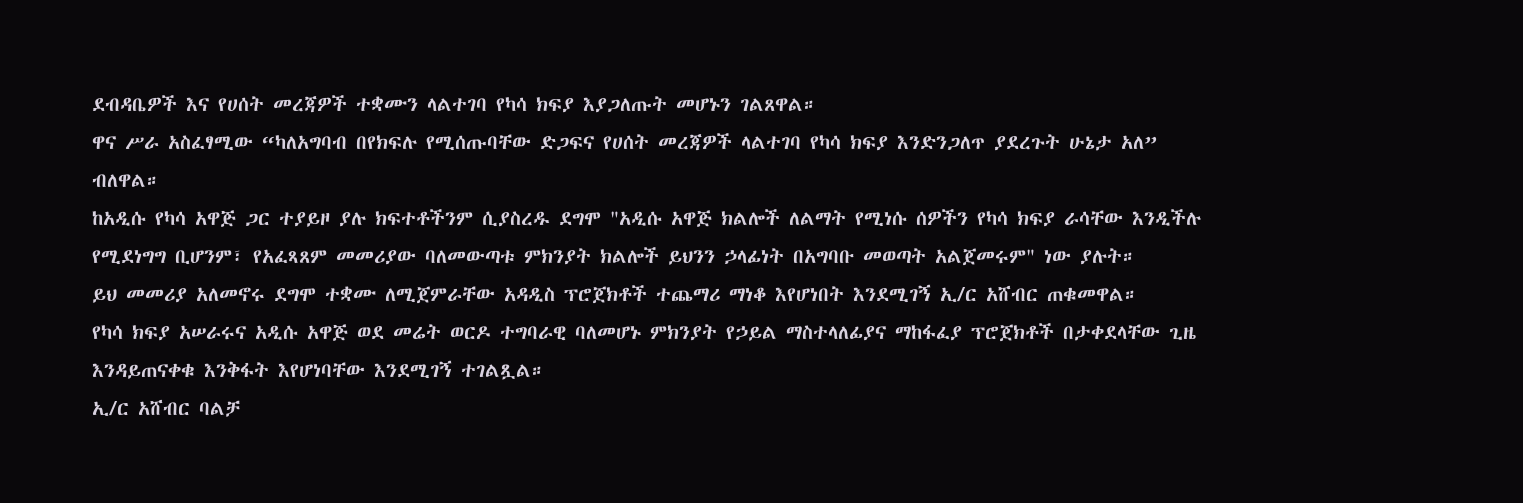ደብዳቤዎች እና የሀሰት መረጃዎች ተቋሙን ላልተገባ የካሳ ክፍያ እያጋለጡት መሆኑን ገልጸዋል።
ዋና ሥራ አስፈፃሚው “ካለአግባብ በየክፍሉ የሚሰጡባቸው ድጋፍና የሀሰት መረጃዎች ላልተገባ የካሳ ክፍያ እንድንጋለጥ ያደረጉት ሁኔታ አለ” ብለዋል።
ከአዲሱ የካሳ አዋጅ ጋር ተያይዞ ያሉ ክፍተቶችንም ሲያስረዱ ደግሞ "አዲሱ አዋጅ ክልሎች ለልማት የሚነሱ ሰዎችን የካሳ ክፍያ ራሳቸው እንዲችሉ የሚደነግግ ቢሆንም፣ የአፈጻጸም መመሪያው ባለመውጣቱ ምክንያት ክልሎች ይህንን ኃላፊነት በአግባቡ መወጣት አልጀመሩም" ነው ያሉት።
ይህ መመሪያ አለመኖሩ ደግሞ ተቋሙ ለሚጀምራቸው አዳዲስ ፕሮጀክቶች ተጨማሪ ማነቆ እየሆነበት እንደሚገኝ ኢ/ር አሸብር ጠቁመዋል።
የካሳ ክፍያ አሠራሩና አዲሱ አዋጅ ወደ መሬት ወርዶ ተግባራዊ ባለመሆኑ ምክንያት የኃይል ማስተላለፊያና ማከፋፈያ ፕሮጀክቶች በታቀደላቸው ጊዜ እንዳይጠናቀቁ እንቅፋት እየሆነባቸው እንደሚገኝ ተገልጿል።
ኢ/ር አሸብር ባልቻ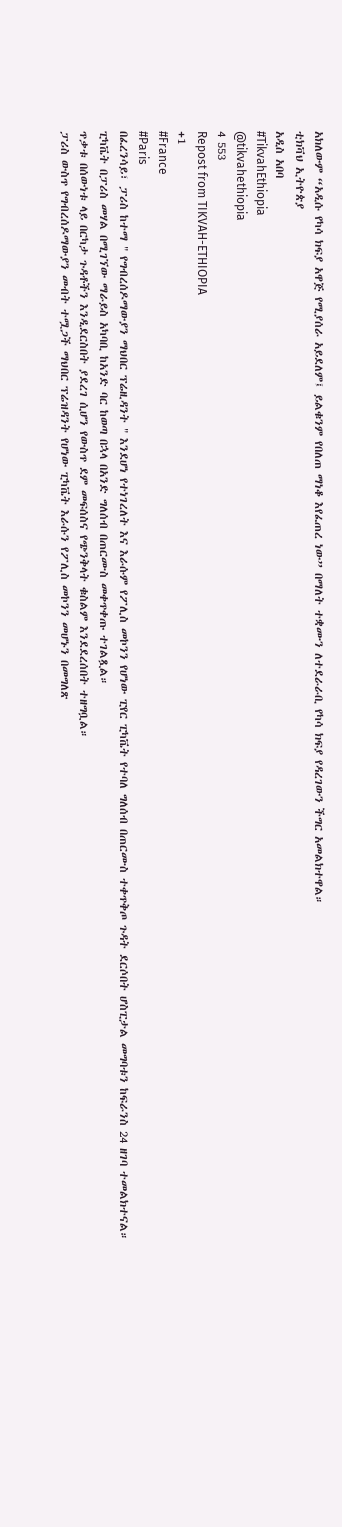አክለውም “አዲሱ የካሳ ክፍያ አዋጅ የሚያሰራ አይደለም፤ ይልቁንም የበለጠ ማነቆ እየፈጠረ ነው” በማለት ተቋሙን ለተደራራቢ የካሳ ክፍያ የዳረገውን ችግር አመልክተዋል።
ቲክቫህ ኢትዮጵያ
አዲስ አበባ
#TikvahEthiopia
@tikvahethiopia
4 553
Repost from TIKVAH-ETHIOPIA
+1
#France
#Paris
በፈረንሳይ፣ ፓሪስ ከተማ " የግብረሰዶማውያን ማህበር ፕሬዚዳንት " እንደሆነ የተነገረለት እና እራሱም የፖሊስ መኮንን የሆነው ፒየር ፒካቬት የተባለ ግለሰብ በጠርሙስ ተቀጥቅጦ ጉዳት ደርሶበት ሆስፒታል መግባቱን ከፍራንስ 24 ዘገባ ተመልክተናል።
ፒካቬት በፓሪስ መሃል በሚገኘው ማራይስ አካባቢ ከአንድ ባር ከወጣ በኋላ በአንድ ግለሰብ በጠርሙስ መቀጥቀጡ ተገልጿል።
ጥቃቱ በሰውነቱ ላይ በርካታ ጉዳቶችን እንዲደርስበት ያደረገ ሲሆን የውስጥ ደም መፍሰስና የጭንቅላት ቁስልም እንደደረሰበት ተዘግቧል።
ፓሪስ ውስጥ የግብረሰዶማውያን መብት ተሟጋች ማህበር ፕሬዝዳንት የሆነው ፒካቬት እራሱን የፖሊስ መኮንን መሆኑን በመግለጽ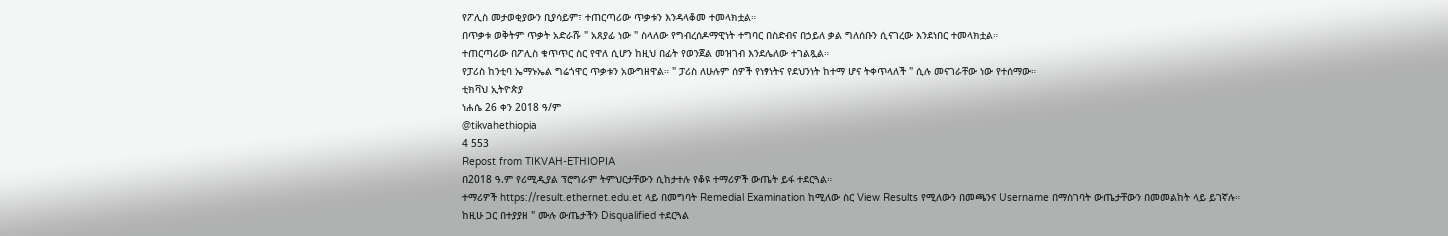የፖሊስ መታወቂያውን ቢያሳይም፣ ተጠርጣሪው ጥቃቱን እንዳላቆመ ተመላክቷል።
በጥቃቱ ወቅትም ጥቃት አድራሹ " አጸያፊ ነው " ስላለው የግብረሰዶማዊነት ተግባር በስድብና በኃይለ ቃል ግለሰቡን ሲናገረው እንደነበር ተመላክቷል።
ተጠርጣሪው በፖሊስ ቁጥጥር ስር የዋለ ሲሆን ከዚህ በፊት የወንጀል መዝገብ እንደሌለው ተገልጿል።
የፓሪስ ከንቲባ ኤማኑኤል ግሬጎዋር ጥቃቱን አውግዘዋል። " ፓሪስ ለሁሉም ሰዎች የነፃነትና የደህንነት ከተማ ሆና ትቀጥላለች " ሲሉ መናገራቸው ነው የተሰማው።
ቲክቫህ ኢትዮጵያ
ነሐሴ 26 ቀን 2018 ዓ/ም
@tikvahethiopia
4 553
Repost from TIKVAH-ETHIOPIA
በ2018 ዓ.ም የሪሚዲያል ፕሮግራም ትምህርታቸውን ሲከታተሉ የቆዩ ተማሪዎች ውጤት ይፋ ተደርጓል።
ተማሪዎች https://result.ethernet.edu.et ላይ በመግባት Remedial Examination ከሚለው ስር View Results የሚለውን በመጫንና Username በማስገባት ውጤታቸውን በመመልከት ላይ ይገኛሉ።
ከዚሁ ጋር በተያያዘ " ሙሉ ውጤታችን Disqualified ተደርጓል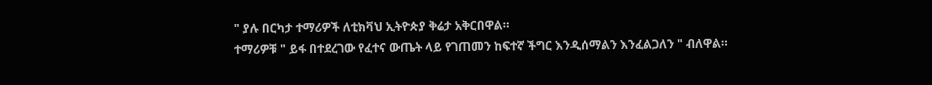" ያሉ በርካታ ተማሪዎች ለቲክቫህ ኢትዮጵያ ቅሬታ አቅርበዋል።
ተማሪዎቹ " ይፋ በተደረገው የፈተና ውጤት ላይ የገጠመን ከፍተኛ ችግር እንዲሰማልን እንፈልጋለን " ብለዋል።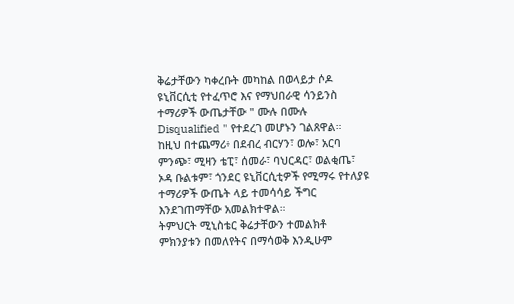ቅሬታቸውን ካቀረቡት መካከል በወላይታ ሶዶ ዩኒቨርሲቲ የተፈጥሮ እና የማህበራዊ ሳንይንስ ተማሪዎች ውጤታቸው " ሙሉ በሙሉ Disqualified " የተደረገ መሆኑን ገልጸዋል።
ከዚህ በተጨማሪ፥ በደብረ ብርሃን፣ ወሎ፣ አርባ ምንጭ፣ ሚዛን ቴፒ፣ ሰመራ፣ ባህርዳር፣ ወልቂጤ፣ ኦዳ ቡልቱም፣ ጎንደር ዩኒቨርሲቲዎች የሚማሩ የተለያዩ ተማሪዎች ውጤት ላይ ተመሳሳይ ችግር እንደገጠማቸው አመልክተዋል።
ትምህርት ሚኒስቴር ቅሬታቸውን ተመልክቶ ምክንያቱን በመለየትና በማሳወቅ እንዲሁም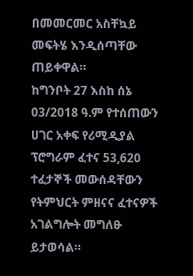በመመርመር አስቸኳይ መፍትሄ እንዲሰጣቸው ጠይቀዋል።
ከግንቦት 27 እስከ ሰኔ 03/2018 ዓ.ም የተሰጠውን ሀገር አቀፍ የሪሚዲያል ፕሮግራም ፈተና 53,620 ተፈታኞች መውሰዳቸውን የትምህርት ምዘናና ፈተናዎች አገልግሎት መግለፁ ይታወሳል።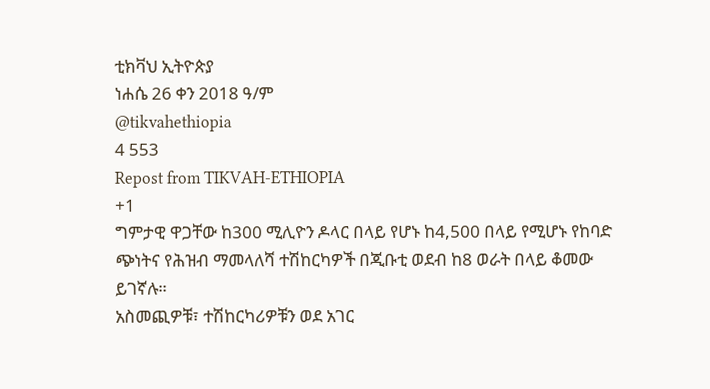ቲክቫህ ኢትዮጵያ
ነሐሴ 26 ቀን 2018 ዓ/ም
@tikvahethiopia
4 553
Repost from TIKVAH-ETHIOPIA
+1
ግምታዊ ዋጋቸው ከ300 ሚሊዮን ዶላር በላይ የሆኑ ከ4,500 በላይ የሚሆኑ የከባድ ጭነትና የሕዝብ ማመላለሻ ተሽከርካዎች በጂቡቲ ወደብ ከ8 ወራት በላይ ቆመው ይገኛሉ።
አስመጪዎቹ፣ ተሽከርካሪዎቹን ወደ አገር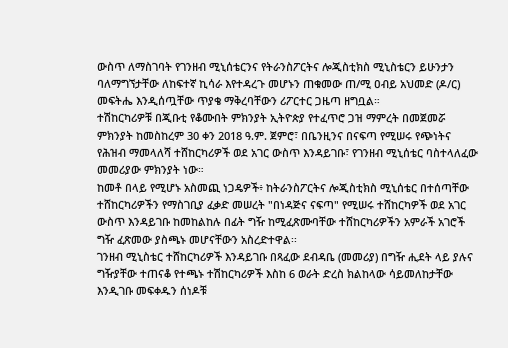ውስጥ ለማስገባት የገንዘብ ሚኒሰቴርንና የትራንስፖርትና ሎጂስቲክስ ሚኒስቴርን ይሁንታን ባለማግኘታቸው ለከፍተኛ ኪሳራ እየተዳረጉ መሆኑን ጠቁመው ጠ/ሚ ዐብይ አህመድ (ዶ/ር) መፍትሔ እንዲሰጧቸው ጥያቄ ማቅረባቸውን ሪፖርተር ጋዜጣ ዘግቧል።
ተሽከርካሪዎቹ በጂቡቲ የቆሙበት ምክንያት ኢትዮጵያ የተፈጥሮ ጋዝ ማምረት በመጀመሯ ምክንያት ከመስከረም 30 ቀን 2018 ዓ.ም. ጀምሮ፣ በቤንዚንና በናፍጣ የሚሠሩ የጭነትና የሕዝብ ማመላለሻ ተሸከርካሪዎች ወደ አገር ውስጥ እንዳይገቡ፣ የገንዘብ ሚኒሰቴር ባስተላለፈው መመሪያው ምክንያት ነው።
ከመቶ በላይ የሚሆኑ አስመጪ ነጋዴዎች፥ ከትራንስፖርትና ሎጂስቲክስ ሚኒሰቴር በተሰጣቸው ተሸከርካሪዎችን የማስገቢያ ፈቃድ መሠረት "በነዳጅና ናፍጣ" የሚሠሩ ተሸከርካዎች ወደ አገር ውስጥ እንዳይገቡ ከመከልከሉ በፊት ግዥ ከሚፈጽሙባቸው ተሸከርካሪዎችን አምራች አገሮች ግዥ ፈጽመው ያስጫኑ መሆናቸውን አስረድተዋል፡፡
ገንዘብ ሚኒስቴር ተሸከርካሪዎች እንዳይገቡ በጻፈው ደብዳቤ (መመሪያ) በግዥ ሒደት ላይ ያሉና ግዥያቸው ተጠናቆ የተጫኑ ተሽከርካሪዎች እስከ 6 ወራት ድረስ ክልከላው ሳይመለከታቸው እንዲገቡ መፍቀዱን ሰነዶቹ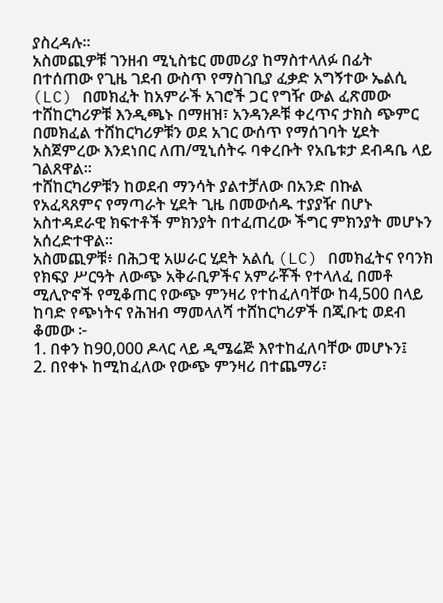ያስረዳሉ፡፡
አስመጪዎቹ ገንዘብ ሚኒስቴር መመሪያ ከማስተላለፉ በፊት በተሰጠው የጊዜ ገደብ ውስጥ የማስገቢያ ፈቃድ አግኝተው ኤልሲ (LC) በመክፈት ከአምራች አገሮች ጋር የግዥ ውል ፈጽመው ተሸከርካሪዎቹ እንዲጫኑ በማዘዝ፣ አንዳንዶቹ ቀረጥና ታክስ ጭምር በመክፈል ተሸከርካሪዎቹን ወደ አገር ውሰጥ የማሰገባት ሂደት አስጀምረው እንደነበር ለጠ/ሚኒሰትሩ ባቀረቡት የአቤቱታ ደብዳቤ ላይ ገልጸዋል፡፡
ተሸከርካሪዎቹን ከወደብ ማንሳት ያልተቻለው በአንድ በኩል የአፈጻጸምና የማጣራት ሂደት ጊዜ በመውሰዱ ተያያዥ በሆኑ አስተዳደራዊ ክፍተቶች ምክንያት በተፈጠረው ችግር ምክንያት መሆኑን አሰረድተዋል።
አስመጪዎቹ፥ በሕጋዊ አሠራር ሂደት አልሲ (LC) በመክፈትና የባንክ የክፍያ ሥርዓት ለውጭ አቅራቢዎችና አምራቾች የተላለፈ በመቶ ሚሊዮኖች የሚቆጠር የውጭ ምንዛሪ የተከፈለባቸው ከ4,500 በላይ ከባድ የጭነትና የሕዝብ ማመላለሻ ተሸከርካሪዎች በጂቡቲ ወደብ ቆመው ፦
1. በቀን ከ90,000 ዶላር ላይ ዲሜሬጅ እየተከፈለባቸው መሆኑን፤
2. በየቀኑ ከሚከፈለው የውጭ ምንዛሪ በተጨማሪ፣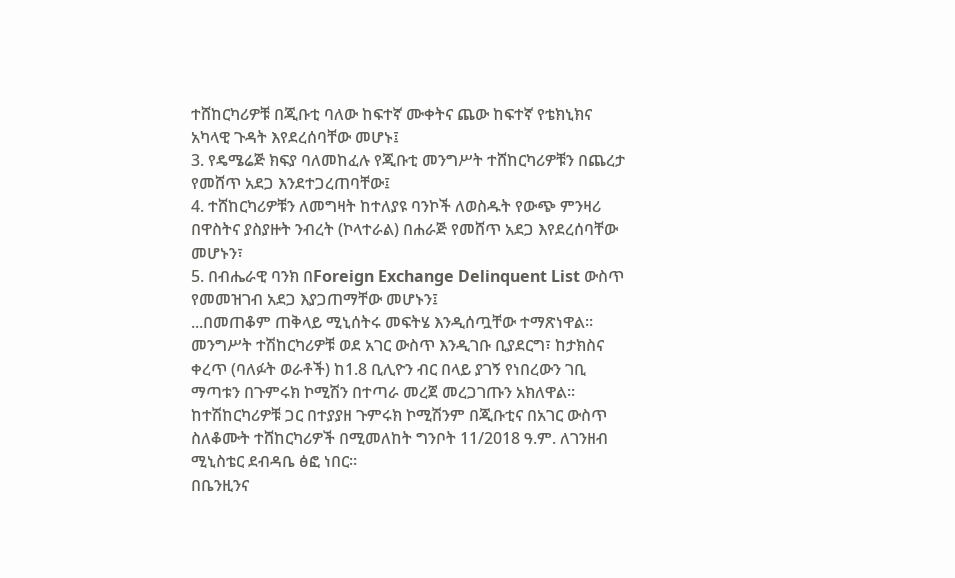ተሸከርካሪዎቹ በጂቡቲ ባለው ከፍተኛ ሙቀትና ጨው ከፍተኛ የቴክኒክና አካላዊ ጉዳት እየደረሰባቸው መሆኑ፤
3. የዴሜሬጅ ክፍያ ባለመከፈሉ የጂቡቲ መንግሥት ተሸከርካሪዎቹን በጨረታ የመሸጥ አደጋ እንደተጋረጠባቸው፤
4. ተሸከርካሪዎቹን ለመግዛት ከተለያዩ ባንኮች ለወስዱት የውጭ ምንዛሪ በዋስትና ያስያዙት ንብረት (ኮላተራል) በሐራጅ የመሸጥ አደጋ እየደረሰባቸው መሆኑን፣
5. በብሔራዊ ባንክ በForeign Exchange Delinquent List ውስጥ የመመዝገብ አደጋ እያጋጠማቸው መሆኑን፤
...በመጠቆም ጠቅላይ ሚኒሰትሩ መፍትሄ እንዲሰጧቸው ተማጽነዋል፡፡
መንግሥት ተሽከርካሪዎቹ ወደ አገር ውስጥ እንዲገቡ ቢያደርግ፣ ከታክስና ቀረጥ (ባለፉት ወራቶች) ከ1.8 ቢሊዮን ብር በላይ ያገኝ የነበረውን ገቢ ማጣቱን በጉምሩክ ኮሚሽን በተጣራ መረጀ መረጋገጡን አክለዋል።
ከተሽከርካሪዎቹ ጋር በተያያዘ ጉምሩክ ኮሚሽንም በጂቡቲና በአገር ውስጥ ስለቆሙት ተሸከርካሪዎች በሚመለከት ግንቦት 11/2018 ዓ.ም. ለገንዘብ ሚኒስቴር ደብዳቤ ፅፎ ነበር።
በቤንዚንና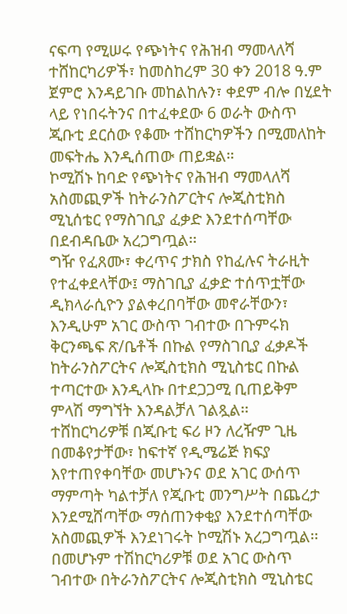ናፍጣ የሚሠሩ የጭነትና የሕዝብ ማመላለሻ ተሸከርካሪዎች፣ ከመስከረም 30 ቀን 2018 ዓ.ም ጀምሮ እንዳይገቡ መከልከሉን፣ ቀደም ብሎ በሂደት ላይ የነበሩትንና በተፈቀደው 6 ወራት ውስጥ ጂቡቲ ደርሰው የቆሙ ተሸከርካዎችን በሚመለከት መፍትሔ እንዲሰጠው ጠይቋል።
ኮሚሽኑ ከባድ የጭነትና የሕዝብ ማመላለሻ አስመጪዎች ከትራንስፖርትና ሎጂስቲክስ ሚኒሰቴር የማስገቢያ ፈቃድ እንደተሰጣቸው በደብዳቤው አረጋግጧል፡፡
ግዥ የፈጸሙ፣ ቀረጥና ታክስ የከፈሉና ትራዚት የተፈቀደላቸው፤ ማስገቢያ ፈቃድ ተሰጥቷቸው ዲክላራሲዮን ያልቀረበባቸው መኖራቸውን፣ እንዲሁም አገር ውስጥ ገብተው በጉምሩክ ቅርንጫፍ ጽ/ቤቶች በኩል የማስገቢያ ፈቃዶች ከትራንስፖርትና ሎጂስቲክስ ሚኒስቴር በኩል ተጣርተው እንዲላኩ በተደጋጋሚ ቢጠይቅም ምላሽ ማግኘት እንዳልቻለ ገልጿል፡፡
ተሸከርካሪዎቹ በጂቡቲ ፍሪ ዞን ለረዥም ጊዜ በመቆየታቸው፣ ከፍተኛ የዲሜሬጅ ክፍያ እየተጠየቀባቸው መሆኑንና ወደ አገር ውሰጥ ማምጣት ካልተቻለ የጂቡቲ መንግሥት በጨረታ እንደሚሸጣቸው ማሰጠንቀቂያ እንደተሰጣቸው አስመጪዎች እንደነገሩት ኮሚሽኑ አረጋግጧል፡፡
በመሆኑም ተሽከርካሪዎቹ ወደ አገር ውስጥ ገብተው በትራንስፖርትና ሎጂስቲክስ ሚኒስቴር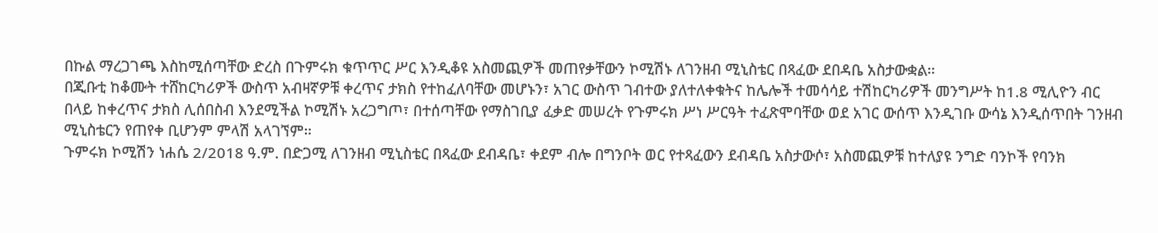በኩል ማረጋገጫ እስከሚሰጣቸው ድረስ በጉምሩክ ቁጥጥር ሥር እንዲቆዩ አስመጪዎች መጠየቃቸውን ኮሚሽኑ ለገንዘብ ሚኒስቴር በጻፈው ደበዳቤ አስታውቋል።
በጂቡቲ ከቆሙት ተሸከርካሪዎች ውስጥ አብዛኛዎቹ ቀረጥና ታክስ የተከፈለባቸው መሆኑን፣ አገር ውስጥ ገብተው ያለተለቀቁትና ከሌሎች ተመሳሳይ ተሽከርካሪዎች መንግሥት ከ1.8 ሚሊዮን ብር በላይ ከቀረጥና ታክስ ሊሰበስብ እንደሚችል ኮሚሽኑ አረጋግጦ፣ በተሰጣቸው የማስገቢያ ፈቃድ መሠረት የጉምሩክ ሥነ ሥርዓት ተፈጽሞባቸው ወደ አገር ውሰጥ እንዲገቡ ውሳኔ እንዲሰጥበት ገንዘብ ሚኒስቴርን የጠየቀ ቢሆንም ምላሽ አላገኘም።
ጉምሩክ ኮሚሽን ነሐሴ 2/2018 ዓ.ም. በድጋሚ ለገንዘብ ሚኒስቴር በጻፈው ደብዳቤ፣ ቀደም ብሎ በግንቦት ወር የተጻፈውን ደብዳቤ አስታውሶ፣ አስመጪዎቹ ከተለያዩ ንግድ ባንኮች የባንክ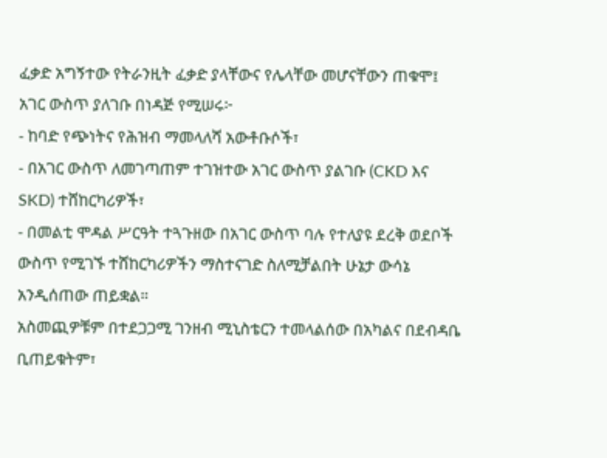ፈቃድ አግኝተው የትራንዚት ፈቃድ ያላቸውና የሌላቸው መሆናቸውን ጠቁሞ፤ አገር ውስጥ ያለገቡ በነዳጅ የሚሠሩ፦
- ከባድ የጭነትና የሕዝብ ማመላለሻ አውቶቡሶች፣
- በአገር ውስጥ ለመገጣጠም ተገዝተው አገር ውስጥ ያልገቡ (CKD እና SKD) ተሸከርካሪዎች፣
- በመልቲ ሞዳል ሥርዓት ተጓጉዘው በአገር ውስጥ ባሉ የተለያዩ ደረቅ ወደቦች ውስጥ የሚገኙ ተሸከርካሪዎችን ማስተናገድ ስለሚቻልበት ሁኔታ ውሳኔ አንዲሰጠው ጠይቋል።
አስመጪዎቹም በተደጋጋሚ ገንዘብ ሚኒስቴርን ተመላልሰው በአካልና በደብዳቤ ቢጠይቁትም፣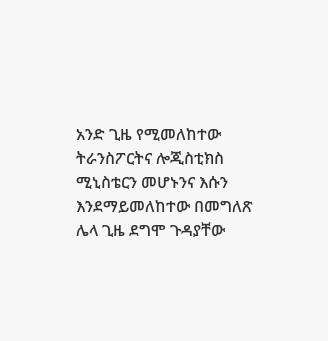አንድ ጊዜ የሚመለከተው ትራንስፖርትና ሎጂስቲክስ ሚኒስቴርን መሆኑንና እሱን እንደማይመለከተው በመግለጽ ሌላ ጊዜ ደግሞ ጉዳያቸው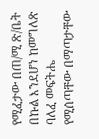የሚፈታው በጠ/ሚ ጽ/ቤት በኩል እንደሆነ ከመግለጽ ባለፈ መፍትሔ የሚሰጣቸው በማጣታቸው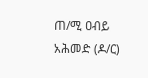ጠ/ሚ ዐብይ አሕመድ (ዶ/ር)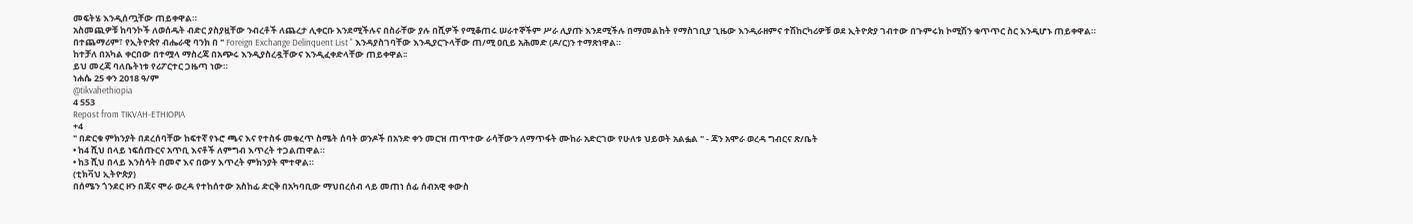መፍትሄ እንዲሰጧቸው ጠይቀዋል።
አስመጪዎቹ ከባንኮች ለወሰዱት ብድር ያስያዟቸው ንብረቶች ለጨረታ ሊቀርቡ እንደሚችሉና በስራቸው ያሉ በሺዎች የሚቆጠሩ ሠራተኞችም ሥራ ሊያጡ እንደሚችሉ በማመልከት የማስገቢያ ጊዜው እንዲራዘምና ተሽከርካሪዎቹ ወደ ኢትዮጵያ ገብተው በጉምሩክ ኮሚሽን ቁጥጥር ስር እንዲሆኑ ጠይቀዋል።
በተጨማሪም፣ የኢትዮጵየ ብሔራዊ ባንክ በ " Foreign Exchange Delinquent List " እንዳያስገባቸው እንዲያርጉላቸው ጠ/ሚ ዐቢይ አሕመድ (ዶ/ር)ን ተማጽነዋል።
ከተቻለ በአካል ቀርበው በተሟላ ማስረጃ በአጭሩ እንዲያስረዷቸውና እንዲፈቀድላቸው ጠይቀዋል፡፡
ይህ መረጃ ባለቤትነቱ የሪፖርተር ጋዜጣ ነው።
ነሐሴ 25 ቀን 2018 ዓ/ም
@tikvahethiopia
4 553
Repost from TIKVAH-ETHIOPIA
+4
" በድርቁ ምክንያት በደረሰባቸው ከፍተኛ የኑሮ ጫና እና የተስፋ መቁረጥ ስሜት ሰባት ወንዶች በአንድ ቀን መርዝ ጠጥተው ራሳቸውን ለማጥፋት ሙከራ አድርገው የሁለቱ ህይወት አልፏል " - ጃን አሞራ ወረዳ ግብርና ጽ/ቤት
• ከ4 ሺህ በላይ ነፍሰጡርና አጥቢ እናቶች ለምግብ እጥረት ተጋልጠዋል።
• ከ3 ሺህ በላይ እንስሳት በመኖ እና በውሃ እጥረት ምክንያት ሞተዋል።
(ቲክቫህ ኢትዮጵያ)
በሰሜን ጎንደር ዞን በጃና ሞራ ወረዳ የተከሰተው አስከፊ ድርቅ በአካባቢው ማህበረሰብ ላይ መጠነ ሰፊ ሰብአዊ ቀውስ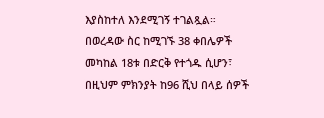እያስከተለ እንደሚገኝ ተገልጿል።
በወረዳው ስር ከሚገኙ 38 ቀበሌዎች መካከል 18ቱ በድርቅ የተጎዱ ሲሆን፣ በዚህም ምክንያት ከ96 ሺህ በላይ ሰዎች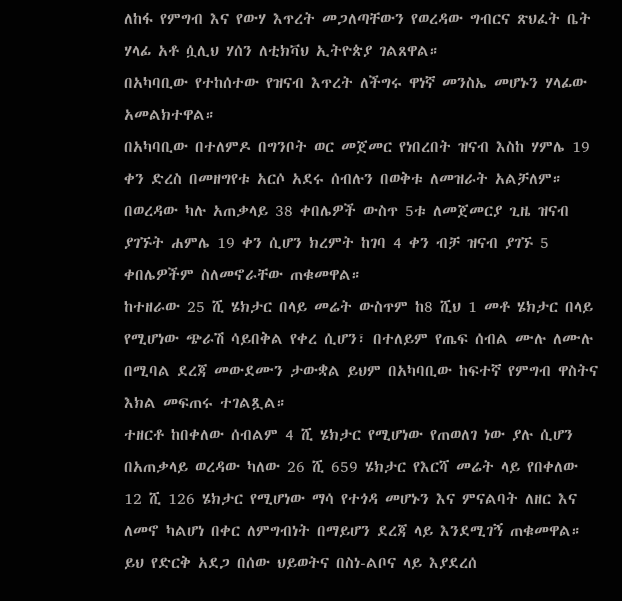ለከፋ የምግብ እና የውሃ እጥረት መጋለጣቸውን የወረዳው ግብርና ጽህፈት ቤት ሃላፊ አቶ ሷሊህ ሃሰን ለቲክቫህ ኢትዮጵያ ገልጸዋል።
በአካባቢው የተከሰተው የዝናብ እጥረት ለችግሩ ዋነኛ መንስኤ መሆኑን ሃላፊው አመልክተዋል።
በአካባቢው በተለምዶ በግንቦት ወር መጀመር የነበረበት ዝናብ እስከ ሃምሌ 19 ቀን ድረስ በመዘግየቱ አርሶ አደሩ ሰብሉን በወቅቱ ለመዝራት አልቻለም።
በወረዳው ካሉ አጠቃላይ 38 ቀበሌዎች ውስጥ 5ቱ ለመጀመርያ ጊዜ ዝናብ ያገኙት ሐምሌ 19 ቀን ሲሆን ክረምት ከገባ 4 ቀን ብቻ ዝናብ ያገኙ 5 ቀበሌዎችም ስለመኖራቸው ጠቁመዋል።
ከተዘራው 25 ሺ ሄክታር በላይ መሬት ውስጥም ከ8 ሺህ 1 መቶ ሄክታር በላይ የሚሆነው ጭራሽ ሳይበቅል የቀረ ሲሆን፣ በተለይም የጤፍ ሰብል ሙሉ ለሙሉ በሚባል ደረጃ መውደሙን ታውቋል ይህም በአካባቢው ከፍተኛ የምግብ ዋስትና እክል መፍጠሩ ተገልጿል።
ተዘርቶ ከበቀለው ሰብልም 4 ሺ ሄክታር የሚሆነው የጠወለገ ነው ያሉ ሲሆን በአጠቃላይ ወረዳው ካለው 26 ሺ 659 ሄክታር የእርሻ መሬት ላይ የበቀለው 12 ሺ 126 ሄክታር የሚሆነው ማሳ የተጎዳ መሆኑን እና ምናልባት ለዘር እና ለመኖ ካልሆነ በቀር ለምግብነት በማይሆን ደረጃ ላይ እንደሚገኝ ጠቁመዋል።
ይህ የድርቅ አደጋ በሰው ህይወትና በስነ-ልቦና ላይ እያደረሰ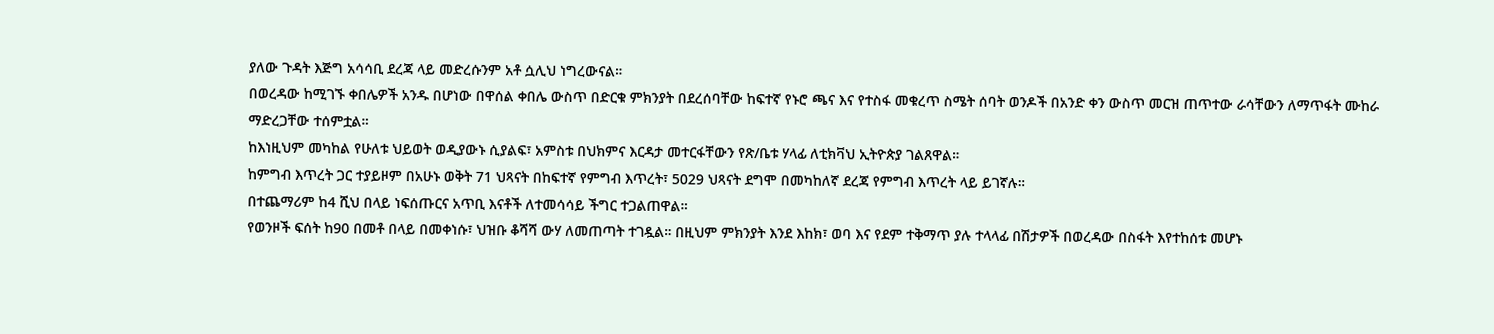ያለው ጉዳት እጅግ አሳሳቢ ደረጃ ላይ መድረሱንም አቶ ሷሊህ ነግረውናል።
በወረዳው ከሚገኙ ቀበሌዎች አንዱ በሆነው በዋሰል ቀበሌ ውስጥ በድርቁ ምክንያት በደረሰባቸው ከፍተኛ የኑሮ ጫና እና የተስፋ መቁረጥ ስሜት ሰባት ወንዶች በአንድ ቀን ውስጥ መርዝ ጠጥተው ራሳቸውን ለማጥፋት ሙከራ ማድረጋቸው ተሰምቷል።
ከእነዚህም መካከል የሁለቱ ህይወት ወዲያውኑ ሲያልፍ፣ አምስቱ በህክምና እርዳታ መተርፋቸውን የጽ/ቤቱ ሃላፊ ለቲክቫህ ኢትዮጵያ ገልጸዋል።
ከምግብ እጥረት ጋር ተያይዞም በአሁኑ ወቅት 71 ህጻናት በከፍተኛ የምግብ እጥረት፣ 5029 ህጻናት ደግሞ በመካከለኛ ደረጃ የምግብ እጥረት ላይ ይገኛሉ።
በተጨማሪም ከ4 ሺህ በላይ ነፍሰጡርና አጥቢ እናቶች ለተመሳሳይ ችግር ተጋልጠዋል።
የወንዞች ፍሰት ከ90 በመቶ በላይ በመቀነሱ፣ ህዝቡ ቆሻሻ ውሃ ለመጠጣት ተገዷል። በዚህም ምክንያት እንደ እከክ፣ ወባ እና የደም ተቅማጥ ያሉ ተላላፊ በሽታዎች በወረዳው በስፋት እየተከሰቱ መሆኑ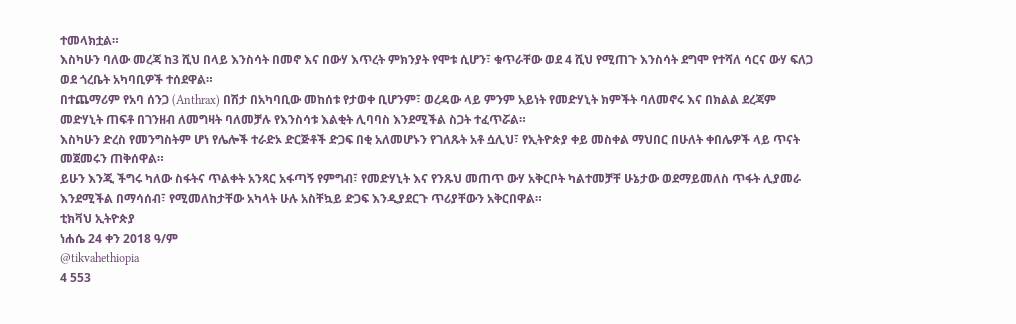ተመላክቷል።
እስካሁን ባለው መረጃ ከ3 ሺህ በላይ እንስሳት በመኖ እና በውሃ እጥረት ምክንያት የሞቱ ሲሆን፣ ቁጥራቸው ወደ 4 ሺህ የሚጠጉ እንስሳት ደግሞ የተሻለ ሳርና ውሃ ፍለጋ ወደ ጎረቤት አካባቢዎች ተሰደዋል።
በተጨማሪም የአባ ሰንጋ (Anthrax) በሽታ በአካባቢው መከሰቱ የታወቀ ቢሆንም፣ ወረዳው ላይ ምንም አይነት የመድሃኒት ክምችት ባለመኖሩ እና በክልል ደረጃም መድሃኒት ጠፍቶ በገንዘብ ለመግዛት ባለመቻሉ የእንስሳቱ እልቂት ሊባባስ እንደሚችል ስጋት ተፈጥሯል።
እስካሁን ድረስ የመንግስትም ሆነ የሌሎች ተራድኦ ድርጅቶች ድጋፍ በቂ አለመሆኑን የገለጹት አቶ ሷሊህ፣ የኢትዮጵያ ቀይ መስቀል ማህበር በሁለት ቀበሌዎች ላይ ጥናት መጀመሩን ጠቅሰዋል።
ይሁን እንጂ ችግሩ ካለው ስፋትና ጥልቀት አንጻር አፋጣኝ የምግብ፣ የመድሃኒት እና የንጹህ መጠጥ ውሃ አቅርቦት ካልተመቻቸ ሁኔታው ወደማይመለስ ጥፋት ሊያመራ እንደሚችል በማሳሰብ፣ የሚመለከታቸው አካላት ሁሉ አስቸኳይ ድጋፍ እንዲያደርጉ ጥሪያቸውን አቅርበዋል።
ቲክቫህ ኢትዮጵያ
ነሐሴ 24 ቀን 2018 ዓ/ም
@tikvahethiopia
4 553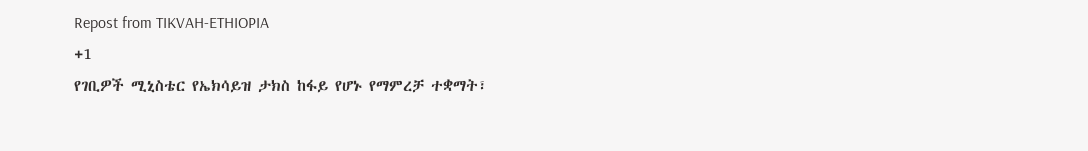Repost from TIKVAH-ETHIOPIA
+1
የገቢዎች ሚኒስቴር የኤክሳይዝ ታክስ ከፋይ የሆኑ የማምረቻ ተቋማት፣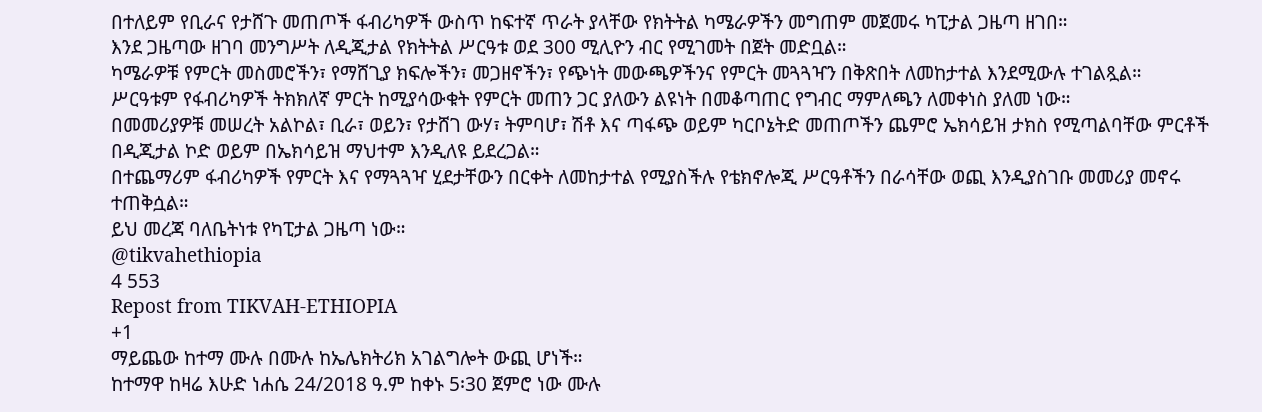በተለይም የቢራና የታሸጉ መጠጦች ፋብሪካዎች ውስጥ ከፍተኛ ጥራት ያላቸው የክትትል ካሜራዎችን መግጠም መጀመሩ ካፒታል ጋዜጣ ዘገበ።
እንደ ጋዜጣው ዘገባ መንግሥት ለዲጂታል የክትትል ሥርዓቱ ወደ 300 ሚሊዮን ብር የሚገመት በጀት መድቧል።
ካሜራዎቹ የምርት መስመሮችን፣ የማሸጊያ ክፍሎችን፣ መጋዘኖችን፣ የጭነት መውጫዎችንና የምርት መጓጓዣን በቅጽበት ለመከታተል እንደሚውሉ ተገልጿል።
ሥርዓቱም የፋብሪካዎች ትክክለኛ ምርት ከሚያሳውቁት የምርት መጠን ጋር ያለውን ልዩነት በመቆጣጠር የግብር ማምለጫን ለመቀነስ ያለመ ነው።
በመመሪያዎቹ መሠረት አልኮል፣ ቢራ፣ ወይን፣ የታሸገ ውሃ፣ ትምባሆ፣ ሽቶ እና ጣፋጭ ወይም ካርቦኔትድ መጠጦችን ጨምሮ ኤክሳይዝ ታክስ የሚጣልባቸው ምርቶች በዲጂታል ኮድ ወይም በኤክሳይዝ ማህተም እንዲለዩ ይደረጋል።
በተጨማሪም ፋብሪካዎች የምርት እና የማጓጓዣ ሂደታቸውን በርቀት ለመከታተል የሚያስችሉ የቴክኖሎጂ ሥርዓቶችን በራሳቸው ወጪ እንዲያስገቡ መመሪያ መኖሩ ተጠቅሷል።
ይህ መረጃ ባለቤትነቱ የካፒታል ጋዜጣ ነው።
@tikvahethiopia
4 553
Repost from TIKVAH-ETHIOPIA
+1
ማይጨው ከተማ ሙሉ በሙሉ ከኤሌክትሪክ አገልግሎት ውጪ ሆነች።
ከተማዋ ከዛሬ እሁድ ነሐሴ 24/2018 ዓ.ም ከቀኑ 5፡30 ጀምሮ ነው ሙሉ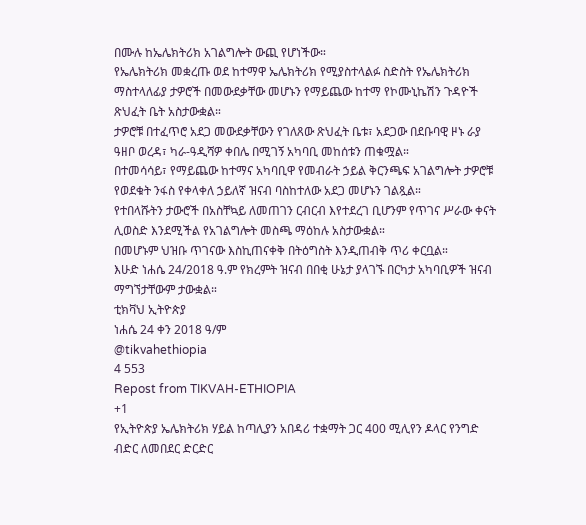በሙሉ ከኤሌክትሪክ አገልግሎት ውጪ የሆነችው።
የኤሌክትሪክ መቋረጡ ወደ ከተማዋ ኤሌክትሪክ የሚያስተላልፉ ስድስት የኤሌክትሪክ ማስተላለፊያ ታዎሮች በመውደቃቸው መሆኑን የማይጨው ከተማ የኮሙኒኬሽን ጉዳዮች ጽህፈት ቤት አስታውቋል።
ታዎሮቹ በተፈጥሮ አደጋ መውደቃቸውን የገለጸው ጽህፈት ቤቱ፣ አደጋው በደቡባዊ ዞኑ ራያ ዓዘቦ ወረዳ፣ ካራ-ዓዲሻዎ ቀበሌ በሚገኝ አካባቢ መከሰቱን ጠቁሟል።
በተመሳሳይ፣ የማይጨው ከተማና አካባቢዋ የመብራት ኃይል ቅርንጫፍ አገልግሎት ታዎሮቹ የወደቁት ንፋስ የቀላቀለ ኃይለኛ ዝናብ ባስከተለው አደጋ መሆኑን ገልጿል።
የተበላሹትን ታውሮች በአስቸኳይ ለመጠገን ርብርብ እየተደረገ ቢሆንም የጥገና ሥራው ቀናት ሊወስድ እንደሚችል የአገልግሎት መስጫ ማዕከሉ አስታውቋል።
በመሆኑም ህዝቡ ጥገናው እስኪጠናቀቅ በትዕግስት እንዲጠብቅ ጥሪ ቀርቧል።
እሁድ ነሐሴ 24/2018 ዓ.ም የክረምት ዝናብ በበቂ ሁኔታ ያላገኙ በርካታ አካባቢዎች ዝናብ ማግኘታቸውም ታውቋል።
ቲክቫህ ኢትዮጵያ
ነሐሴ 24 ቀን 2018 ዓ/ም
@tikvahethiopia
4 553
Repost from TIKVAH-ETHIOPIA
+1
የኢትዮጵያ ኤሌክትሪክ ሃይል ከጣሊያን አበዳሪ ተቋማት ጋር 400 ሚሊየን ዶላር የንግድ ብድር ለመበደር ድርድር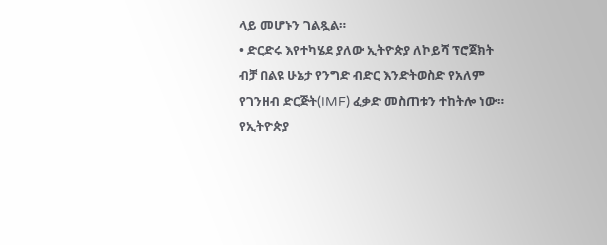ላይ መሆኑን ገልጿል።
• ድርድሩ እየተካሄደ ያለው ኢትዮጵያ ለኮይሻ ፕሮጀክት ብቻ በልዩ ሁኔታ የንግድ ብድር እንድትወስድ የአለም የገንዘብ ድርጅት(IMF) ፈቃድ መስጠቱን ተከትሎ ነው።
የኢትዮጵያ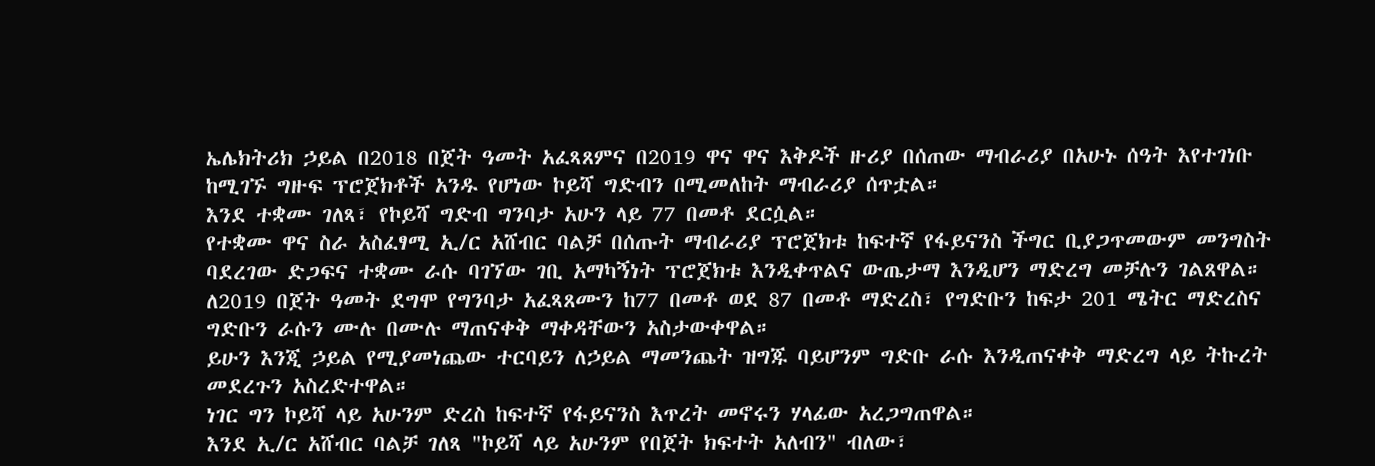ኤሌክትሪክ ኃይል በ2018 በጀት ዓመት አፈጻጸምና በ2019 ዋና ዋና እቅዶች ዙሪያ በሰጠው ማብራሪያ በአሁኑ ሰዓት እየተገነቡ ከሚገኙ ግዙፍ ፕሮጀክቶች አንዱ የሆነው ኮይሻ ግድብን በሚመለከት ማብራሪያ ሰጥቷል።
እንደ ተቋሙ ገለጻ፣ የኮይሻ ግድብ ግንባታ አሁን ላይ 77 በመቶ ደርሷል።
የተቋሙ ዋና ስራ አስፈፃሚ ኢ/ር አሸብር ባልቻ በሰጡት ማብራሪያ ፕሮጀክቱ ከፍተኛ የፋይናንስ ችግር ቢያጋጥመውም መንግስት ባደረገው ድጋፍና ተቋሙ ራሱ ባገኘው ገቢ አማካኝነት ፕሮጀክቱ እንዲቀጥልና ውጤታማ እንዲሆን ማድረግ መቻሉን ገልጸዋል።
ለ2019 በጀት ዓመት ደግሞ የግንባታ አፈጻጸሙን ከ77 በመቶ ወደ 87 በመቶ ማድረስ፣ የግድቡን ከፍታ 201 ሜትር ማድረስና ግድቡን ራሱን ሙሉ በሙሉ ማጠናቀቅ ማቀዳቸውን አስታውቀዋል።
ይሁን እንጂ ኃይል የሚያመነጨው ተርባይን ለኃይል ማመንጨት ዝግጁ ባይሆንም ግድቡ ራሱ እንዲጠናቀቅ ማድረግ ላይ ትኩረት መደረጉን አስረድተዋል።
ነገር ግን ኮይሻ ላይ አሁንም ድረስ ከፍተኛ የፋይናንስ እጥረት መኖሩን ሃላፊው አረጋግጠዋል።
እንደ ኢ/ር አሸብር ባልቻ ገለጻ "ኮይሻ ላይ አሁንም የበጀት ክፍተት አለብን" ብለው፣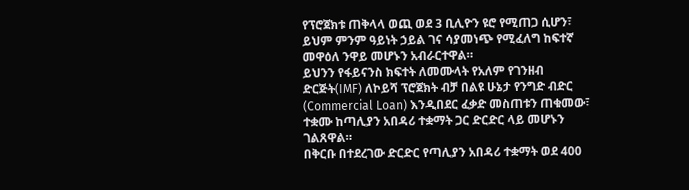የፕሮጀክቱ ጠቅላላ ወጪ ወደ 3 ቢሊዮን ዩሮ የሚጠጋ ሲሆን፣ ይህም ምንም ዓይነት ኃይል ገና ሳያመነጭ የሚፈለግ ከፍተኛ መዋዕለ ንዋይ መሆኑን አብራርተዋል።
ይህንን የፋይናንስ ክፍተት ለመሙላት የአለም የገንዘብ ድርጅት(IMF) ለኮይሻ ፕሮጀክት ብቻ በልዩ ሁኔታ የንግድ ብድር (Commercial Loan) እንዲበደር ፈቃድ መስጠቱን ጠቁመው፣ ተቋሙ ከጣሊያን አበዳሪ ተቋማት ጋር ድርድር ላይ መሆኑን ገልጸዋል።
በቅርቡ በተደረገው ድርድር የጣሊያን አበዳሪ ተቋማት ወደ 400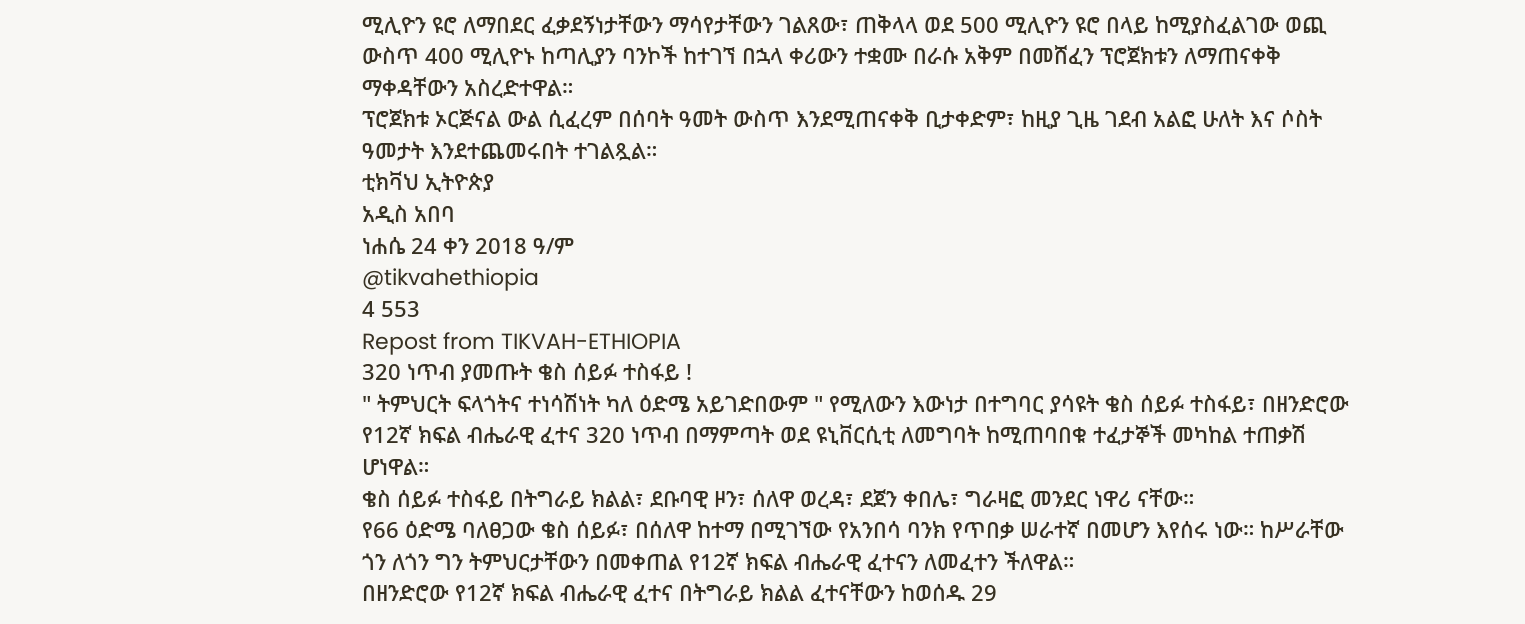ሚሊዮን ዩሮ ለማበደር ፈቃደኝነታቸውን ማሳየታቸውን ገልጸው፣ ጠቅላላ ወደ 500 ሚሊዮን ዩሮ በላይ ከሚያስፈልገው ወጪ ውስጥ 400 ሚሊዮኑ ከጣሊያን ባንኮች ከተገኘ በኋላ ቀሪውን ተቋሙ በራሱ አቅም በመሸፈን ፕሮጀክቱን ለማጠናቀቅ ማቀዳቸውን አስረድተዋል።
ፕሮጀክቱ ኦርጅናል ውል ሲፈረም በሰባት ዓመት ውስጥ እንደሚጠናቀቅ ቢታቀድም፣ ከዚያ ጊዜ ገደብ አልፎ ሁለት እና ሶስት ዓመታት እንደተጨመሩበት ተገልጿል።
ቲክቫህ ኢትዮጵያ
አዲስ አበባ
ነሐሴ 24 ቀን 2018 ዓ/ም
@tikvahethiopia
4 553
Repost from TIKVAH-ETHIOPIA
320 ነጥብ ያመጡት ቄስ ሰይፉ ተስፋይ !
" ትምህርት ፍላጎትና ተነሳሽነት ካለ ዕድሜ አይገድበውም " የሚለውን እውነታ በተግባር ያሳዩት ቄስ ሰይፉ ተስፋይ፣ በዘንድሮው የ12ኛ ክፍል ብሔራዊ ፈተና 320 ነጥብ በማምጣት ወደ ዩኒቨርሲቲ ለመግባት ከሚጠባበቁ ተፈታኞች መካከል ተጠቃሽ ሆነዋል።
ቄስ ሰይፉ ተስፋይ በትግራይ ክልል፣ ደቡባዊ ዞን፣ ሰለዋ ወረዳ፣ ደጀን ቀበሌ፣ ግራዛፎ መንደር ነዋሪ ናቸው።
የ66 ዕድሜ ባለፀጋው ቄስ ሰይፉ፣ በሰለዋ ከተማ በሚገኘው የአንበሳ ባንክ የጥበቃ ሠራተኛ በመሆን እየሰሩ ነው። ከሥራቸው ጎን ለጎን ግን ትምህርታቸውን በመቀጠል የ12ኛ ክፍል ብሔራዊ ፈተናን ለመፈተን ችለዋል።
በዘንድሮው የ12ኛ ክፍል ብሔራዊ ፈተና በትግራይ ክልል ፈተናቸውን ከወሰዱ 29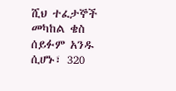ሺህ ተፈታኞች መካከል ቄስ ሰይፉም አንዱ ሲሆኑ፣ 320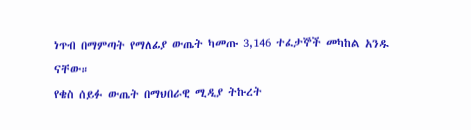ነጥብ በማምጣት የማለፊያ ውጤት ካመጡ 3,146 ተፈታኞች መካከል አንዱ ናቸው።
የቄስ ሰይፉ ውጤት በማህበራዊ ሚዲያ ትኩረት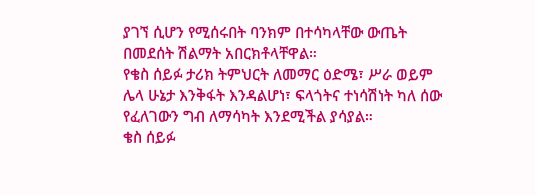ያገኘ ሲሆን የሚሰሩበት ባንክም በተሳካላቸው ውጤት በመደሰት ሽልማት አበርክቶላቸዋል።
የቄስ ሰይፉ ታሪክ ትምህርት ለመማር ዕድሜ፣ ሥራ ወይም ሌላ ሁኔታ እንቅፋት እንዳልሆነ፣ ፍላጎትና ተነሳሽነት ካለ ሰው የፈለገውን ግብ ለማሳካት እንደሚችል ያሳያል።
ቄስ ሰይፉ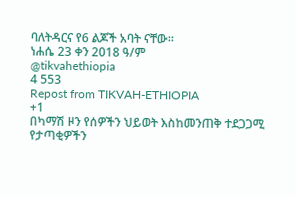ባለትዳርና የ6 ልጆች አባት ናቸው።
ነሐሴ 23 ቀን 2018 ዓ/ም
@tikvahethiopia
4 553
Repost from TIKVAH-ETHIOPIA
+1
በካማሽ ዞን የሰዎችን ህይወት እስከመንጠቅ ተደጋጋሚ የታጣቂዎችን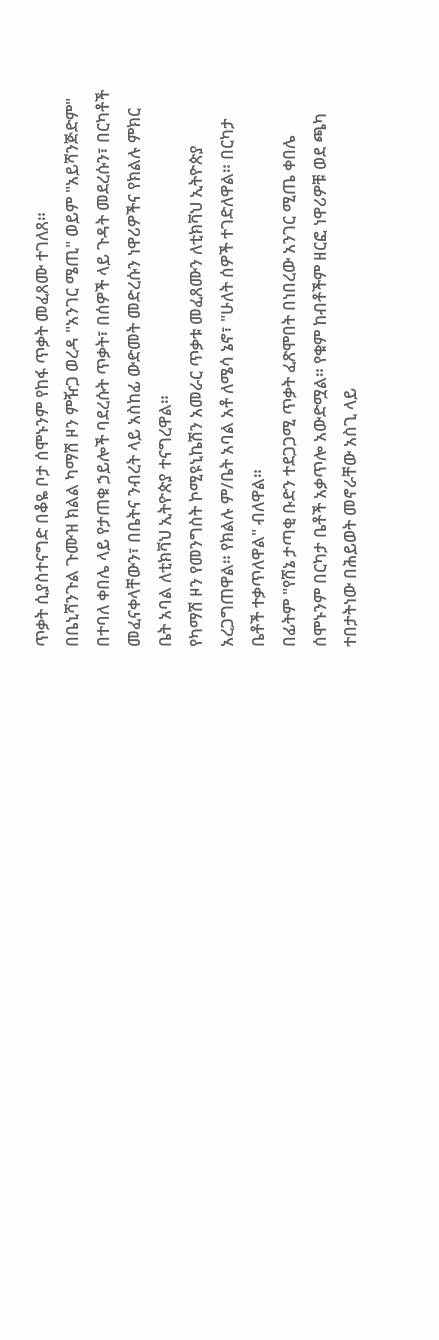ጥቃት ሲያስተናግድ በቆዬ ቦታ ሰሞኑንም የከፋ ጥቃት መፈጸሙ ተገለጸ።
በቤኒሻንጉል ጉሙዝ ክልል ካማሽ ዞን ምዥጋ ወረዳ "አንገር ሜጢ" ወይም "አይሻንጅድም" በተባለ ቀበሌ ላይ የታጠቁ ኃይሎች ባደረሱት ጥቃት፣ በሰዎች ላይ ጉዳት መደረሱን፣ በርካቶች መፈናቀላቸውን፣ በቤትና ንብረት ላይ አስከፊ ውድመት መድረሱን ነዋሪዎችና የክልሉ ምክር ቤት አባል ለቲክቫህ ኢትዮጵያ ተናግረዋል።
የካማሽ ዞን የመንግስት ኮሚዩኒኬሽን አመራር ጥቃቱ መፈጸሙን ለቲክቫህ ኢትዮጵያ አረጋግጠዋል። የክልሉ ም/ቤት አባል አቶ ለሜሳ ኔኖ፣ "ሁለት ሰዎች ተገድለዋል። በርካታ ቤቶች ተቃጥለዋል" ብለዋል።
በፊትም "የሸኔ ታጣቂ ቡድን ተደጋጋሚ ጥቃት ፈጽሞበት በነበረው አንገር ሚጤ ቀበሌ ሰሞኑንም በርካታ ቤቶች አቃጥሎ አውድሟል። የቁም ከብቶችም ዘርፎ ነዋሪዎቹ ወደ ጫካ ተበታትነው በሕይወት መኖራቸው አስጊ ላይ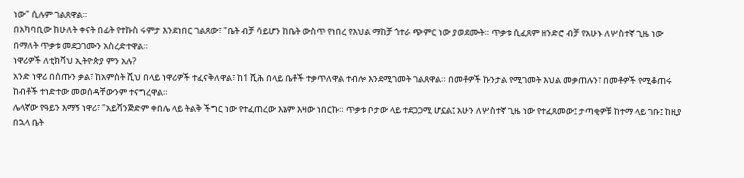ነው" ሲሉም ገልጸዋል።
በአካባቢው ከሁለት ቀናት በፊት የተኩስ ሩምታ እንደነበር ገልጸው፣ "ቤት ብቻ ሳይሆን ከቤት ውስጥ የነበረ የእህል ማከቻ ጎተራ ጭምር ነው ያወደሙት። ጥቃቱ ሲፈጸም ዘንድሮ ብቻ የአሁኑ ለሦስተኛ ጊዜ ነው በማለት ጥቃቱ መደጋገሙን አስረድተዋል።
ነዋሪዎች ለቲክቫህ ኢትዮጵያ ምን አሉ?
አንድ ነዋሪ በሰጡን ቃል፣ ከአምስት ሺህ በላይ ነዋሪዎች ተፈናቅለዋል፣ ከ1 ሺሕ በላይ ቤቶች ተቃጥለዋል ተብሎ እንደሚገመት ገልጸዋል። በመቶዎች ኩንታል የሚገመት እህል መቃጠሉን፣ በመቶዎች የሚቆጠሩ ከብቶች ተነድተው መወሰዳቸውንም ተናግረዋል።
ሌላኛው የዓይን እማኝ ነዋሪ፣ "አይሻንጅድም ቀበሌ ላይ ትልቅ ችግር ነው የተፈጠረው እኔም እዛው ነበርኩ። ጥቃቱ ቦታው ላይ ተደጋጋሚ ሆኗል፤ አሁን ለሦስተኛ ጊዜ ነው የተፈጸመው፤ ታጣቂዎቹ ከተማ ላይ ገቡ፤ ከዚያ በኋላ ቤት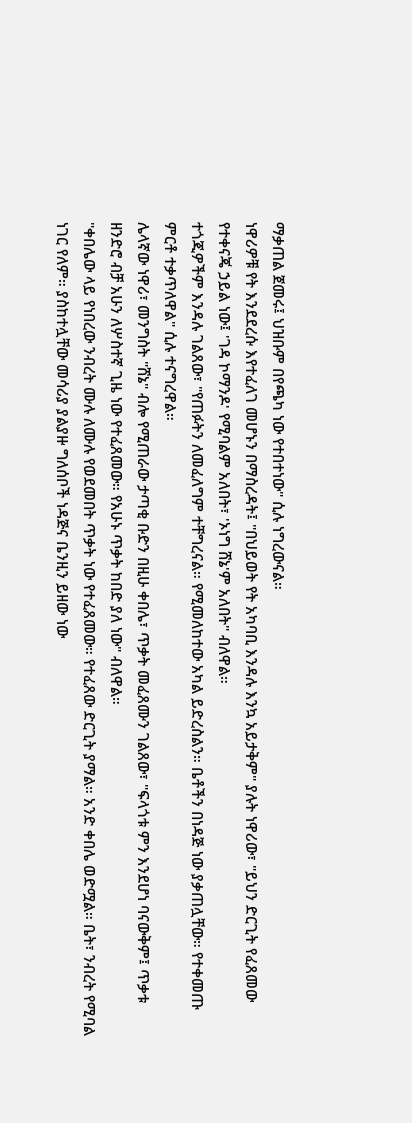ማቃጠል ጀመሩ፤ ህዝቡም በየጫካ ነው የተበተነው" ሲሉ ነግረውናል።
ነዋሪዎቹ የት እንደደረሱ እየተፈለገ መሆኑን በማስረዳት፤ "በህይወት የት አካባቢ እንዳሉ እንኳ አይታቅም" ያሉት ነዋሪው፣ "ይህን ድርጊት የፈጸመው የተቀናጄ ኃይል ነው፤ 'ገዳ ኮማንዶ' የሚባልም አለበት፣ 'ኦነግ ሸኔ'ም አለበት" ብለዋል።
ተጎጂዎችም እንዳሉ ገልጸው፣ "የጠፉትን ለመፈለግም ተቸግረናል። የሚመለከተው አካል ይድረስልን። ቤቶችን በነዳጅ ነው ያቃጠሏቸው። የተቀመጡ ምርቶ ተቃጥለዋል" ሲሉ ተናግረዋል።
ሌላኛው ነዋሪ፣ መንግስት "ሸኔ" ብሎ የሚጠራው ታጣቂ ቡድን በዚሁ ቀበሌ፣ ጥቃት መፈጸሙን ገልጸው፣ "ፍላጎቱ ምን እንደሆነ ባናውቅም፤ ጥቃቱ ዘንድሮ ብቻ አሁን ለሦስተኛ ጊዜ ነው የተፈጸመው። የአሁኑ ጥቃት ከበድ ያለ ነው" ብለዋል።
"ቀበሌው ላይ የነበረው ንብረት ሙሉ ለሙሉ የወደመበት ጥቃት ነው የተፈጸመው። የተፈጸው ድርጊት ያማል። አንድ ቀበሌ ወድሟል። ቤት፣ ንብረት የሚባል ነገር የለም። ያስከተሏቸው መሳሪያ ያልያዙ ግለሰቦች ነዳጅና ቤንዚን ይዘው ነው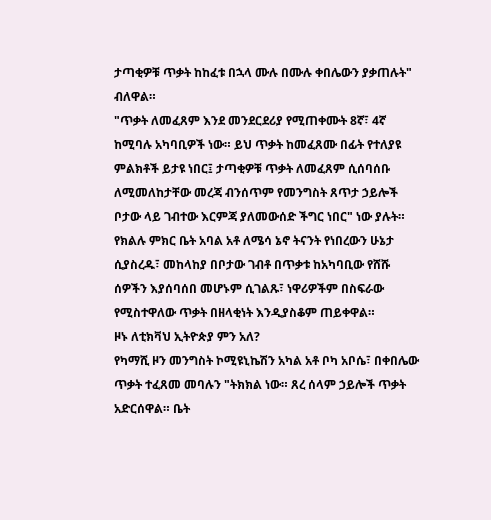ታጣቂዎቹ ጥቃት ከከፈቱ በኋላ ሙሉ በሙሉ ቀበሌውን ያቃጠሉት" ብለዋል።
"ጥቃት ለመፈጸም እንደ መንደርደሪያ የሚጠቀሙት 8ኛ፣ 4ኛ ከሚባሉ አካባቢዎች ነው። ይህ ጥቃት ከመፈጸሙ በፊት የተለያዩ ምልክቶች ይታዩ ነበር፤ ታጣቂዎቹ ጥቃት ለመፈጸም ሲሰባሰቡ ለሚመለከታቸው መረጃ ብንሰጥም የመንግስት ጸጥታ ኃይሎች ቦታው ላይ ገብተው እርምጃ ያለመውሰድ ችግር ነበር" ነው ያሉት።
የክልሉ ምክር ቤት አባል አቶ ለሜሳ ኔኖ ትናንት የነበረውን ሁኔታ ሲያስረዱ፣ መከላከያ በቦታው ገብቶ በጥቃቱ ከአካባቢው የሸሹ ሰዎችን እያሰባሰበ መሆኑም ሲገልጹ፣ ነዋሪዎችም በስፍራው የሚስተዋለው ጥቃት በዘላቂነት እንዲያስቆም ጠይቀዋል።
ዞኑ ለቲክቫህ ኢትዮጵያ ምን አለ?
የካማሺ ዞን መንግስት ኮሚዩኒኬሽን አካል አቶ ቦካ አቦሴ፣ በቀበሌው ጥቃት ተፈጸመ መባሉን "ትክክል ነው። ጸረ ሰላም ኃይሎች ጥቃት አድርሰዋል። ቤት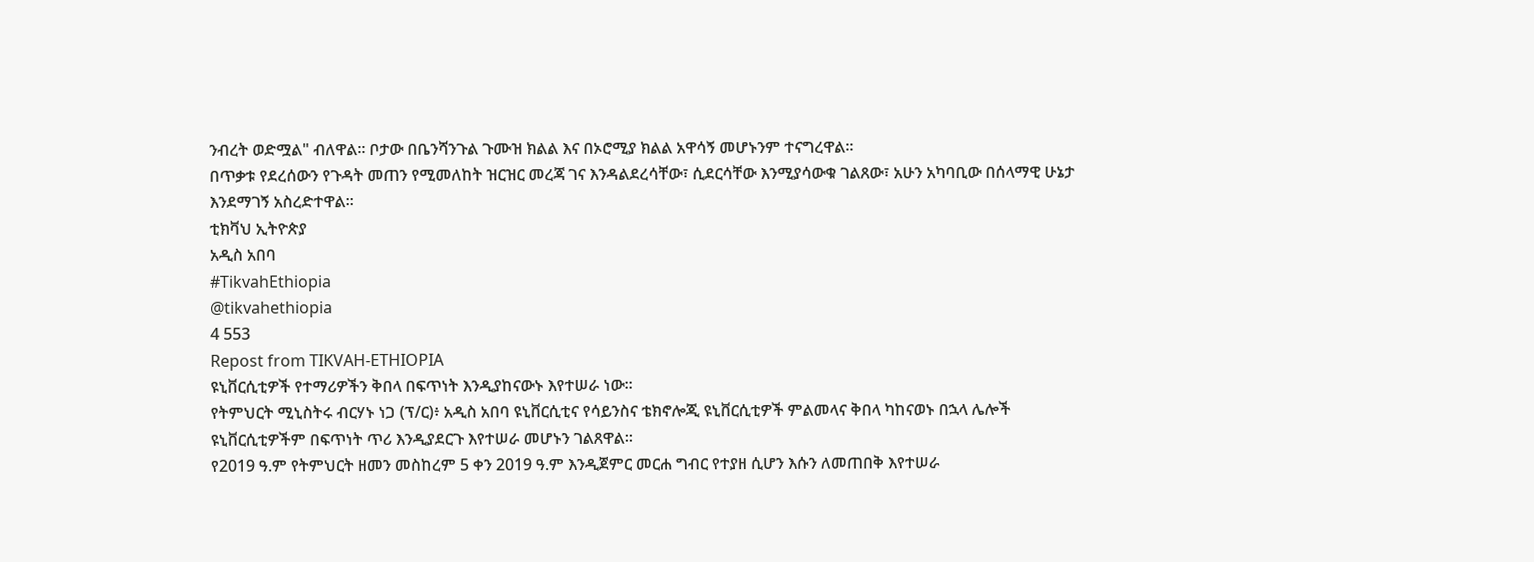ንብረት ወድሟል" ብለዋል። ቦታው በቤንሻንጉል ጉሙዝ ክልል እና በኦሮሚያ ክልል አዋሳኝ መሆኑንም ተናግረዋል።
በጥቃቱ የደረሰውን የጉዳት መጠን የሚመለከት ዝርዝር መረጃ ገና እንዳልደረሳቸው፣ ሲደርሳቸው እንሚያሳውቁ ገልጸው፣ አሁን አካባቢው በሰላማዊ ሁኔታ እንደማገኝ አስረድተዋል።
ቲክቫህ ኢትዮጵያ
አዲስ አበባ
#TikvahEthiopia
@tikvahethiopia
4 553
Repost from TIKVAH-ETHIOPIA
ዩኒቨርሲቲዎች የተማሪዎችን ቅበላ በፍጥነት እንዲያከናውኑ እየተሠራ ነው።
የትምህርት ሚኒስትሩ ብርሃኑ ነጋ (ፕ/ር)፥ አዲስ አበባ ዩኒቨርሲቲና የሳይንስና ቴክኖሎጂ ዩኒቨርሲቲዎች ምልመላና ቅበላ ካከናወኑ በኋላ ሌሎች ዩኒቨርሲቲዎችም በፍጥነት ጥሪ እንዲያደርጉ እየተሠራ መሆኑን ገልጸዋል።
የ2019 ዓ.ም የትምህርት ዘመን መስከረም 5 ቀን 2019 ዓ.ም እንዲጀምር መርሐ ግብር የተያዘ ሲሆን እሱን ለመጠበቅ እየተሠራ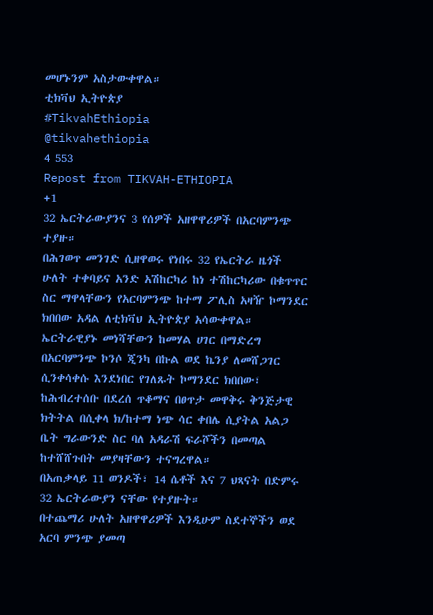መሆኑንም አስታውቀዋል።
ቲክቫህ ኢትዮጵያ
#TikvahEthiopia
@tikvahethiopia
4 553
Repost from TIKVAH-ETHIOPIA
+1
32 ኤርትራውያንና 3 የሰዎች አዘዋዋሪዎች በአርባምንጭ ተያዙ።
በሕገወጥ መንገድ ሲዘዋወሩ የነበሩ 32 የኤርትራ ዜጎች ሁለት ተቀባይና አንድ አሽከርካሪ ከነ ተሽከርካሪው በቁጥጥር ስር ማዋላቸውን የአርባምንጭ ከተማ ፖሊስ አዛዥ ኮማንደር ክበበው አዳል ለቲክቫህ ኢትዮጵያ አሳውቀዋል።
ኤርትራዊያኑ መነሻቸውን ከመሃል ሀገር በማድረግ በአርባምንጭ ኮንሶ ጂንካ በኩል ወደ ኬንያ ለመሸጋገር ሲንቀሳቀሱ እንደነበር የገለጹት ኮማንደር ክበበው፣ ከሕብረተሰቡ በደረሰ ጥቆማና በፀጥታ መዋቅሩ ቅንጅታዊ ክትትል በሲቀላ ክ/ከተማ ነጭ ሳር ቀበሌ ሲያትል አልጋ ቤት ግራውንድ ስር ባለ አዳራሽ ፍራሾችን በመጣል ከተሸሸጉበት መያዛቸውን ተናግረዋል።
በአጠቃላይ 11 ወንዶች፣ 14 ሴቶች እና 7 ህጻናት በድምሩ 32 ኤርትራውያን ናቸው የተያዙት።
በተጨማሪ ሁለት አዘዋዋሪዎች እንዲሁም ስደተኞችን ወደ አርባ ምንጭ ያመጣ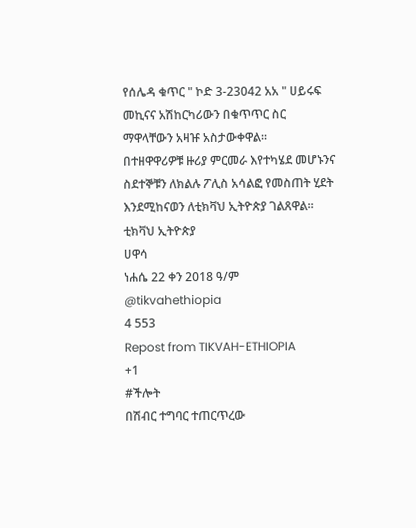የሰሌዳ ቁጥር " ኮድ 3-23042 አአ " ሀይሩፍ መኪናና አሽከርካሪውን በቁጥጥር ስር ማዋላቸውን አዛዡ አስታውቀዋል።
በተዘዋዋሪዎቹ ዙሪያ ምርመራ እየተካሄደ መሆኑንና ስደተኞቹን ለክልሉ ፖሊስ አሳልፎ የመስጠት ሂደት እንደሚከናወን ለቲክቫህ ኢትዮጵያ ገልጸዋል።
ቲክቫህ ኢትዮጵያ
ሀዋሳ
ነሐሴ 22 ቀን 2018 ዓ/ም
@tikvahethiopia
4 553
Repost from TIKVAH-ETHIOPIA
+1
#ችሎት
በሽብር ተግባር ተጠርጥረው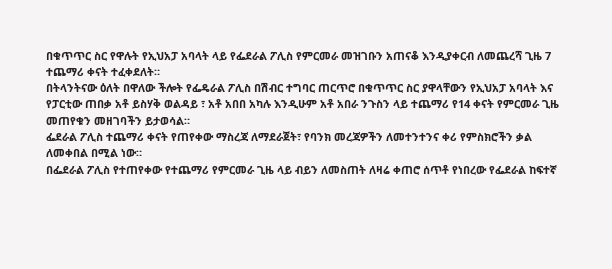በቁጥጥር ስር የዋሉት የኢህአፓ አባላት ላይ የፌደራል ፖሊስ የምርመራ መዝገቡን አጠናቆ እንዲያቀርብ ለመጨረሻ ጊዜ 7 ተጨማሪ ቀናት ተፈቀደለት።
በትላንትናው ዕለት በዋለው ችሎት የፌዴራል ፖሊስ በሽብር ተግባር ጠርጥሮ በቁጥጥር ስር ያዋላቸውን የኢህአፓ አባላት እና የፓርቲው ጠበቃ አቶ ይስሃቅ ወልዳይ ፣ አቶ አበበ አካሉ እንዲሁም አቶ አበራ ንጉስን ላይ ተጨማሪ የ14 ቀናት የምርመራ ጊዜ መጠየቁን መዘገባችን ይታወሳል።
ፌደራል ፖሊስ ተጨማሪ ቀናት የጠየቀው ማስረጃ ለማደራጀት፣ የባንክ መረጃዎችን ለመተንተንና ቀሪ የምስክሮችን ቃል ለመቀበል በሚል ነው።
በፌደራል ፖሊስ የተጠየቀው የተጨማሪ የምርመራ ጊዜ ላይ ብይን ለመስጠት ለዛሬ ቀጠሮ ሰጥቶ የነበረው የፌደራል ከፍተኛ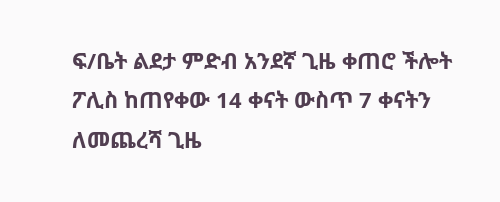ፍ/ቤት ልደታ ምድብ አንደኛ ጊዜ ቀጠሮ ችሎት ፖሊስ ከጠየቀው 14 ቀናት ውስጥ 7 ቀናትን ለመጨረሻ ጊዜ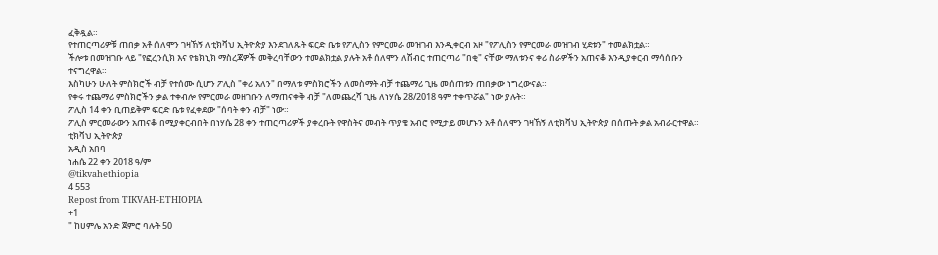ፈቅዷል።
የተጠርጣሪዎቹ ጠበቃ አቶ ሰለሞን ገዛኸኝ ለቲክቫህ ኢትዮጵያ እንደገለጹት ፍርድ ቤቱ የፖሊስን የምርመራ መዝገብ እንዲቀርብ አዞ "የፖሊስን የምርመራ መዝገብ ሂደቱን" ተመልክቷል።
ችሎቱ በመዝገቡ ላይ "የፎረንሲክ እና የቴክኒክ ማስረጃዎች መቅረባቸውን ተመልክቷል ያሉት አቶ ሰለሞን ለሽብር ተጠርጣሪ "በቂ" ናቸው ማለቱንና ቀሪ ስራዎችን አጠናቆ እንዲያቀርብ ማሳሰቡን ተናግረዋል።
እስካሁን ሁለት ምስክሮች ብቻ የተሰሙ ሲሆን ፖሊስ "ቀሪ አለን" በማለቱ ምስክሮችን ለመስማት ብቻ ተጨማሪ ጊዜ መሰጠቱን ጠበቃው ነግረውናል።
የቀሩ ተጨማሪ ምስክሮችን ቃል ተቀብሎ የምርመራ መዘገቡን ለማጠናቀቅ ብቻ "ለመጨረሻ ጊዜ ለነሃሴ 28/2018 ዓም ተቀጥሯል" ነው ያሉት።
ፖሊስ 14 ቀን ቢጠይቅም ፍርድ ቤቱ የፈቀደው "ሰባት ቀን ብቻ" ነው።
ፖሊስ ምርመራውን አጠናቆ በሚያቀርብበት በነሃሴ 28 ቀን ተጠርጣሪዎች ያቀረቡት የዋስትና መብት ጥያቄ አብሮ የሚታይ መሆኑን አቶ ሰለሞን ገዛኸኝ ለቲክቫህ ኢትዮጵያ በሰጡት ቃል አብራርተዋል።
ቲክቫህ ኢትዮጵያ
አዲስ አበባ
ነሐሴ 22 ቀን 2018 ዓ/ም
@tikvahethiopia
4 553
Repost from TIKVAH-ETHIOPIA
+1
" ከሀምሌ አንድ ጀምሮ ባሉት 50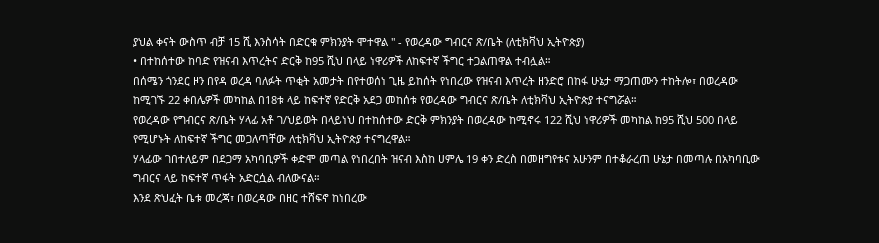ያህል ቀናት ውስጥ ብቻ 15 ሺ እንስሳት በድርቁ ምክንያት ሞተዋል " - የወረዳው ግብርና ጽ/ቤት (ለቲክቫህ ኢትዮጵያ)
• በተከሰተው ከባድ የዝናብ እጥረትና ድርቅ ከ95 ሺህ በላይ ነዋሪዎች ለከፍተኛ ችግር ተጋልጠዋል ተብሏል።
በሰሜን ጎንደር ዞን በየዳ ወረዳ ባለፉት ጥቂት አመታት በየተወሰነ ጊዜ ይከሰት የነበረው የዝናብ እጥረት ዘንድሮ በከፋ ሁኔታ ማጋጠሙን ተከትሎ፣ በወረዳው ከሚገኙ 22 ቀበሌዎች መካከል በ18ቱ ላይ ከፍተኛ የድርቅ አደጋ መከሰቱ የወረዳው ግብርና ጽ/ቤት ለቲክቫህ ኢትዮጵያ ተናግሯል።
የወረዳው የግብርና ጽ/ቤት ሃላፊ አቶ ገ/ህይወት በላይነህ በተከሰተው ድርቅ ምክንያት በወረዳው ከሚኖሩ 122 ሺህ ነዋሪዎች መካከል ከ95 ሺህ 500 በላይ የሚሆኑት ለከፍተኛ ችግር መጋለጣቸው ለቲክቫህ ኢትዮጵያ ተናግረዋል።
ሃላፊው ገበተለይም በደጋማ አካባቢዎች ቀድሞ መጣል የነበረበት ዝናብ እስከ ሀምሌ 19 ቀን ድረስ በመዘግየቱና አሁንም በተቆራረጠ ሁኔታ በመጣሉ በአካባቢው ግብርና ላይ ከፍተኛ ጥፋት አድርሷል ብለውናል።
እንደ ጽህፈት ቤቱ መረጃ፣ በወረዳው በዘር ተሸፍኖ ከነበረው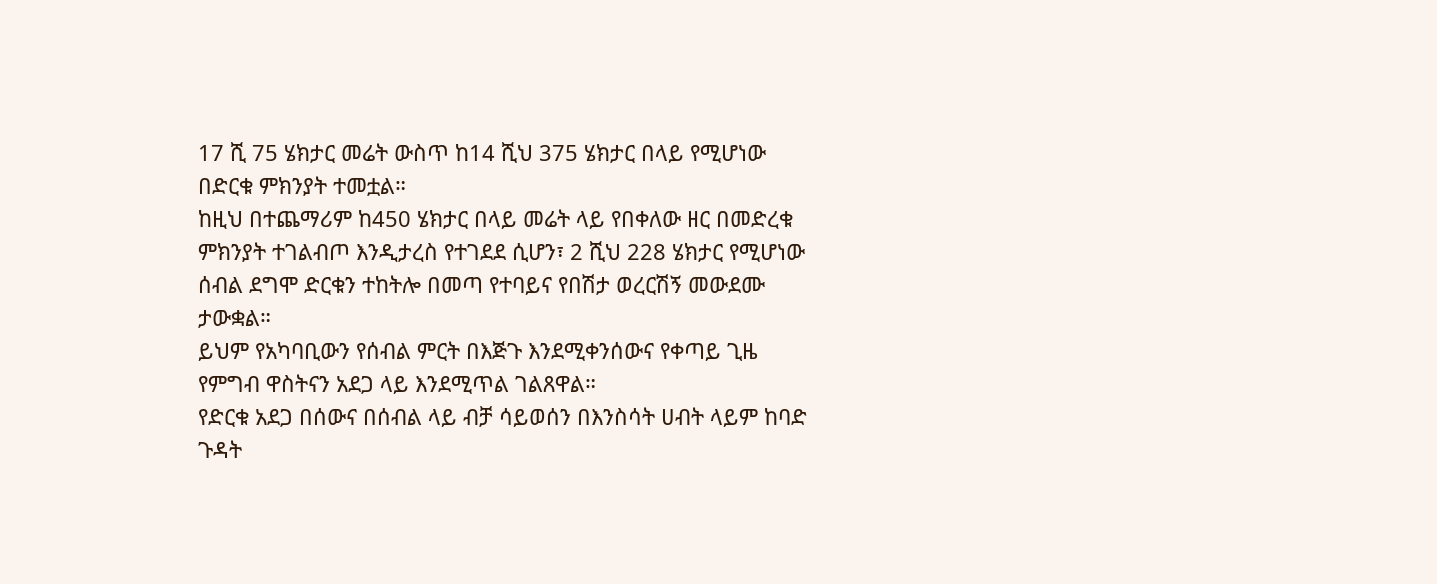17 ሺ 75 ሄክታር መሬት ውስጥ ከ14 ሺህ 375 ሄክታር በላይ የሚሆነው በድርቁ ምክንያት ተመቷል።
ከዚህ በተጨማሪም ከ450 ሄክታር በላይ መሬት ላይ የበቀለው ዘር በመድረቁ ምክንያት ተገልብጦ እንዲታረስ የተገደደ ሲሆን፣ 2 ሺህ 228 ሄክታር የሚሆነው ሰብል ደግሞ ድርቁን ተከትሎ በመጣ የተባይና የበሽታ ወረርሽኝ መውደሙ ታውቋል።
ይህም የአካባቢውን የሰብል ምርት በእጅጉ እንደሚቀንሰውና የቀጣይ ጊዜ የምግብ ዋስትናን አደጋ ላይ እንደሚጥል ገልጸዋል።
የድርቁ አደጋ በሰውና በሰብል ላይ ብቻ ሳይወሰን በእንስሳት ሀብት ላይም ከባድ ጉዳት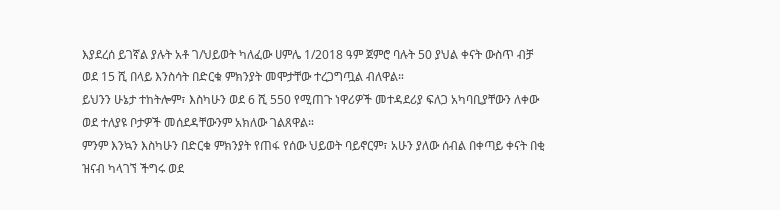እያደረሰ ይገኛል ያሉት አቶ ገ/ህይወት ካለፈው ሀምሌ 1/2018 ዓም ጀምሮ ባሉት 50 ያህል ቀናት ውስጥ ብቻ ወደ 15 ሺ በላይ እንስሳት በድርቁ ምክንያት መሞታቸው ተረጋግጧል ብለዋል።
ይህንን ሁኔታ ተከትሎም፣ እስካሁን ወደ 6 ሺ 550 የሚጠጉ ነዋሪዎች መተዳደሪያ ፍለጋ አካባቢያቸውን ለቀው ወደ ተለያዩ ቦታዎች መሰደዳቸውንም አክለው ገልጸዋል።
ምንም እንኳን እስካሁን በድርቁ ምክንያት የጠፋ የሰው ህይወት ባይኖርም፣ አሁን ያለው ሰብል በቀጣይ ቀናት በቂ ዝናብ ካላገኘ ችግሩ ወደ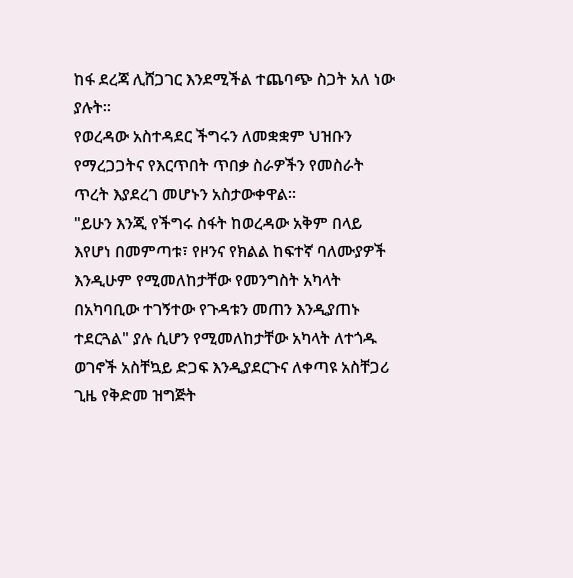ከፋ ደረጃ ሊሸጋገር እንደሚችል ተጨባጭ ስጋት አለ ነው ያሉት።
የወረዳው አስተዳደር ችግሩን ለመቋቋም ህዝቡን የማረጋጋትና የእርጥበት ጥበቃ ስራዎችን የመስራት ጥረት እያደረገ መሆኑን አስታውቀዋል።
"ይሁን እንጂ የችግሩ ስፋት ከወረዳው አቅም በላይ እየሆነ በመምጣቱ፣ የዞንና የክልል ከፍተኛ ባለሙያዎች እንዲሁም የሚመለከታቸው የመንግስት አካላት በአካባቢው ተገኝተው የጉዳቱን መጠን እንዲያጠኑ ተደርጓል" ያሉ ሲሆን የሚመለከታቸው አካላት ለተጎዱ ወገኖች አስቸኳይ ድጋፍ እንዲያደርጉና ለቀጣዩ አስቸጋሪ ጊዜ የቅድመ ዝግጅት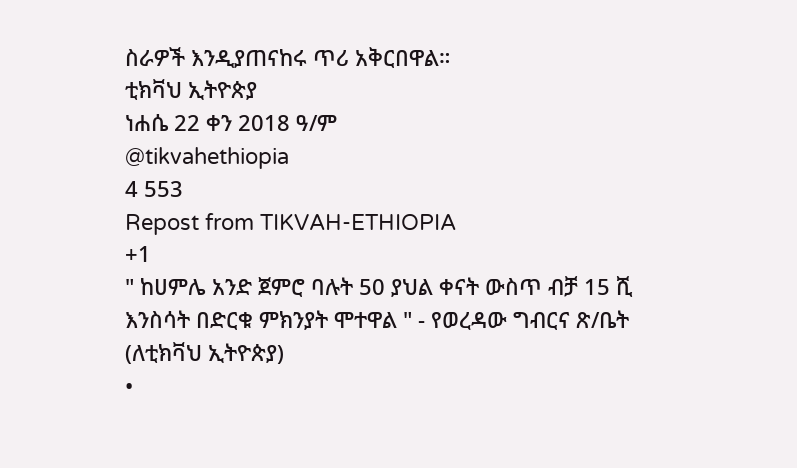ስራዎች እንዲያጠናከሩ ጥሪ አቅርበዋል።
ቲክቫህ ኢትዮጵያ
ነሐሴ 22 ቀን 2018 ዓ/ም
@tikvahethiopia
4 553
Repost from TIKVAH-ETHIOPIA
+1
" ከሀምሌ አንድ ጀምሮ ባሉት 50 ያህል ቀናት ውስጥ ብቻ 15 ሺ እንስሳት በድርቁ ምክንያት ሞተዋል " - የወረዳው ግብርና ጽ/ቤት (ለቲክቫህ ኢትዮጵያ)
•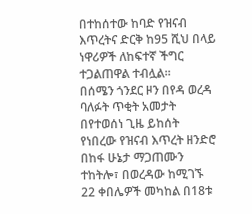በተከሰተው ከባድ የዝናብ እጥረትና ድርቅ ከ95 ሺህ በላይ ነዋሪዎች ለከፍተኛ ችግር ተጋልጠዋል ተብሏል።
በሰሜን ጎንደር ዞን በየዳ ወረዳ ባለፉት ጥቂት አመታት በየተወሰነ ጊዜ ይከሰት የነበረው የዝናብ እጥረት ዘንድሮ በከፋ ሁኔታ ማጋጠሙን ተከትሎ፣ በወረዳው ከሚገኙ 22 ቀበሌዎች መካከል በ18ቱ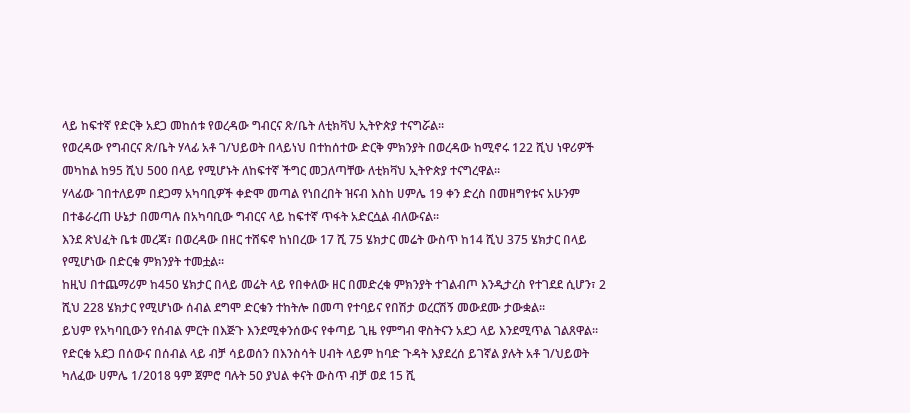ላይ ከፍተኛ የድርቅ አደጋ መከሰቱ የወረዳው ግብርና ጽ/ቤት ለቲክቫህ ኢትዮጵያ ተናግሯል።
የወረዳው የግብርና ጽ/ቤት ሃላፊ አቶ ገ/ህይወት በላይነህ በተከሰተው ድርቅ ምክንያት በወረዳው ከሚኖሩ 122 ሺህ ነዋሪዎች መካከል ከ95 ሺህ 500 በላይ የሚሆኑት ለከፍተኛ ችግር መጋለጣቸው ለቲክቫህ ኢትዮጵያ ተናግረዋል።
ሃላፊው ገበተለይም በደጋማ አካባቢዎች ቀድሞ መጣል የነበረበት ዝናብ እስከ ሀምሌ 19 ቀን ድረስ በመዘግየቱና አሁንም በተቆራረጠ ሁኔታ በመጣሉ በአካባቢው ግብርና ላይ ከፍተኛ ጥፋት አድርሷል ብለውናል።
እንደ ጽህፈት ቤቱ መረጃ፣ በወረዳው በዘር ተሸፍኖ ከነበረው 17 ሺ 75 ሄክታር መሬት ውስጥ ከ14 ሺህ 375 ሄክታር በላይ የሚሆነው በድርቁ ምክንያት ተመቷል።
ከዚህ በተጨማሪም ከ450 ሄክታር በላይ መሬት ላይ የበቀለው ዘር በመድረቁ ምክንያት ተገልብጦ እንዲታረስ የተገደደ ሲሆን፣ 2 ሺህ 228 ሄክታር የሚሆነው ሰብል ደግሞ ድርቁን ተከትሎ በመጣ የተባይና የበሽታ ወረርሽኝ መውደሙ ታውቋል።
ይህም የአካባቢውን የሰብል ምርት በእጅጉ እንደሚቀንሰውና የቀጣይ ጊዜ የምግብ ዋስትናን አደጋ ላይ እንደሚጥል ገልጸዋል።
የድርቁ አደጋ በሰውና በሰብል ላይ ብቻ ሳይወሰን በእንስሳት ሀብት ላይም ከባድ ጉዳት እያደረሰ ይገኛል ያሉት አቶ ገ/ህይወት ካለፈው ሀምሌ 1/2018 ዓም ጀምሮ ባሉት 50 ያህል ቀናት ውስጥ ብቻ ወደ 15 ሺ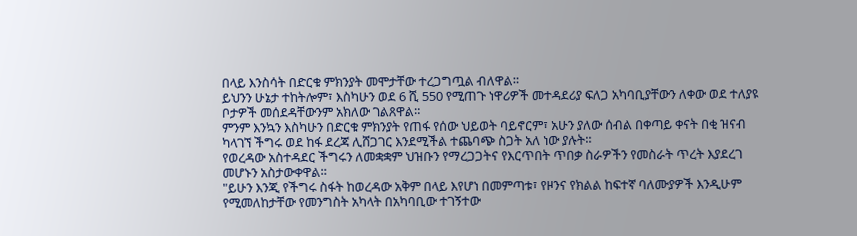በላይ እንስሳት በድርቁ ምክንያት መሞታቸው ተረጋግጧል ብለዋል።
ይህንን ሁኔታ ተከትሎም፣ እስካሁን ወደ 6 ሺ 550 የሚጠጉ ነዋሪዎች መተዳደሪያ ፍለጋ አካባቢያቸውን ለቀው ወደ ተለያዩ ቦታዎች መሰደዳቸውንም አክለው ገልጸዋል።
ምንም እንኳን እስካሁን በድርቁ ምክንያት የጠፋ የሰው ህይወት ባይኖርም፣ አሁን ያለው ሰብል በቀጣይ ቀናት በቂ ዝናብ ካላገኘ ችግሩ ወደ ከፋ ደረጃ ሊሸጋገር እንደሚችል ተጨባጭ ስጋት አለ ነው ያሉት።
የወረዳው አስተዳደር ችግሩን ለመቋቋም ህዝቡን የማረጋጋትና የእርጥበት ጥበቃ ስራዎችን የመስራት ጥረት እያደረገ መሆኑን አስታውቀዋል።
"ይሁን እንጂ የችግሩ ስፋት ከወረዳው አቅም በላይ እየሆነ በመምጣቱ፣ የዞንና የክልል ከፍተኛ ባለሙያዎች እንዲሁም የሚመለከታቸው የመንግስት አካላት በአካባቢው ተገኝተው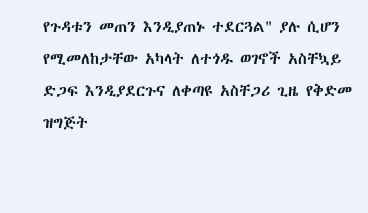የጉዳቱን መጠን እንዲያጠኑ ተደርጓል" ያሉ ሲሆን የሚመለከታቸው አካላት ለተጎዱ ወገኖች አስቸኳይ ድጋፍ እንዲያደርጉና ለቀጣዩ አስቸጋሪ ጊዜ የቅድመ ዝግጅት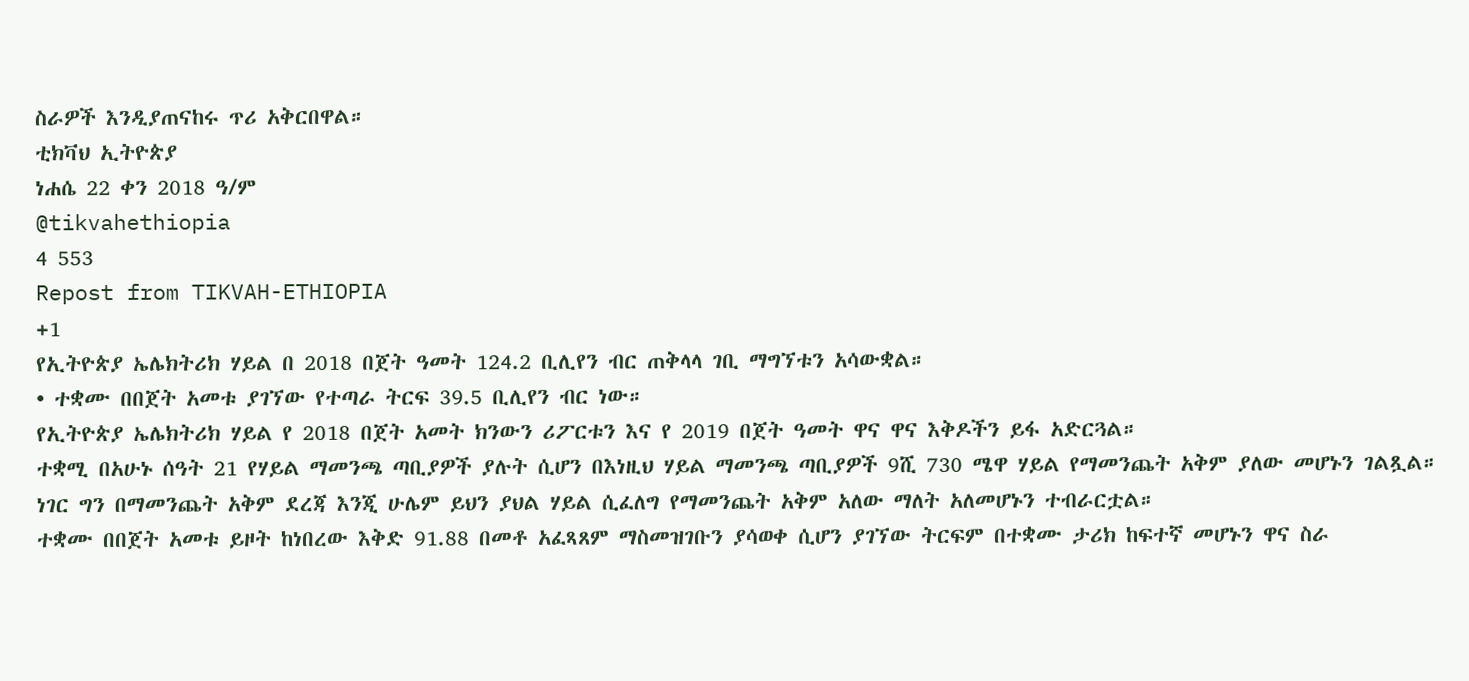ስራዎች እንዲያጠናከሩ ጥሪ አቅርበዋል።
ቲክቫህ ኢትዮጵያ
ነሐሴ 22 ቀን 2018 ዓ/ም
@tikvahethiopia
4 553
Repost from TIKVAH-ETHIOPIA
+1
የኢትዮጵያ ኤሌክትሪክ ሃይል በ 2018 በጀት ዓመት 124.2 ቢሊየን ብር ጠቅላላ ገቢ ማግኘቱን አሳውቋል።
• ተቋሙ በበጀት አመቱ ያገኘው የተጣራ ትርፍ 39.5 ቢሊየን ብር ነው።
የኢትዮጵያ ኤሌክትሪክ ሃይል የ 2018 በጀት አመት ክንውን ሪፖርቱን እና የ 2019 በጀት ዓመት ዋና ዋና እቅዶችን ይፋ አድርጓል።
ተቋሚ በአሁኑ ሰዓት 21 የሃይል ማመንጫ ጣቢያዎች ያሉት ሲሆን በእነዚህ ሃይል ማመንጫ ጣቢያዎች 9ሺ 730 ሜዋ ሃይል የማመንጨት አቅም ያለው መሆኑን ገልጿል።
ነገር ግን በማመንጨት አቅም ደረጃ እንጂ ሁሌም ይህን ያህል ሃይል ሲፈለግ የማመንጨት አቅም አለው ማለት አለመሆኑን ተብራርቷል።
ተቋሙ በበጀት አመቱ ይዞት ከነበረው እቅድ 91.88 በመቶ አፈጻጸም ማስመዝገቡን ያሳወቀ ሲሆን ያገኘው ትርፍም በተቋሙ ታሪክ ከፍተኛ መሆኑን ዋና ስራ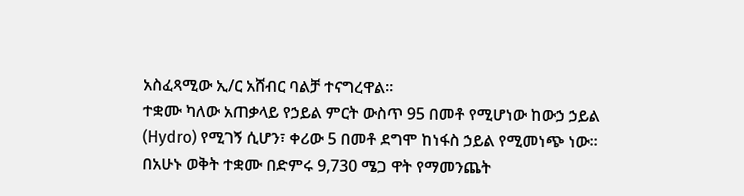አስፈጻሚው ኢ/ር አሸብር ባልቻ ተናግረዋል።
ተቋሙ ካለው አጠቃላይ የኃይል ምርት ውስጥ 95 በመቶ የሚሆነው ከውኃ ኃይል (Hydro) የሚገኝ ሲሆን፣ ቀሪው 5 በመቶ ደግሞ ከነፋስ ኃይል የሚመነጭ ነው።
በአሁኑ ወቅት ተቋሙ በድምሩ 9,730 ሜጋ ዋት የማመንጨት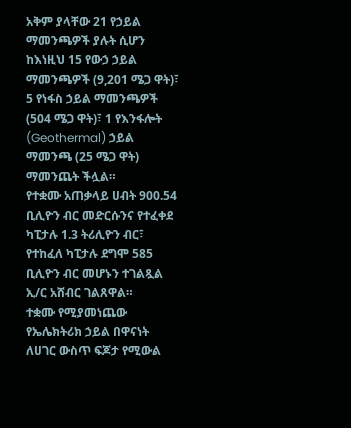አቅም ያላቸው 21 የኃይል ማመንጫዎች ያሉት ሲሆን ከእነዚህ 15 የውኃ ኃይል ማመንጫዎች (9,201 ሜጋ ዋት)፣ 5 የነፋስ ኃይል ማመንጫዎች (504 ሜጋ ዋት)፣ 1 የእንፋሎት (Geothermal) ኃይል ማመንጫ (25 ሜጋ ዋት) ማመንጨት ችሏል።
የተቋሙ አጠቃላይ ሀብት 900.54 ቢሊዮን ብር መድርሱንና የተፈቀደ ካፒታሉ 1.3 ትሪሊዮን ብር፣ የተከፈለ ካፒታሉ ደግሞ 585 ቢሊዮን ብር መሆኑን ተገልጿል ኢ/ር አሸብር ገልጸዋል።
ተቋሙ የሚያመነጨው የኤሌክትሪክ ኃይል በዋናነት ለሀገር ውስጥ ፍጆታ የሚውል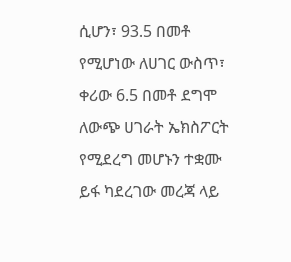ሲሆን፣ 93.5 በመቶ የሚሆነው ለሀገር ውስጥ፣ ቀሪው 6.5 በመቶ ደግሞ ለውጭ ሀገራት ኤክስፖርት የሚደረግ መሆኑን ተቋሙ ይፋ ካደረገው መረጃ ላይ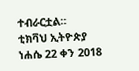ተብራርቷል።
ቲክቫህ ኢትዮጵያ
ነሐሴ 22 ቀን 2018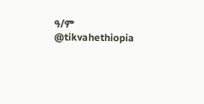ዓ/ም
@tikvahethiopia